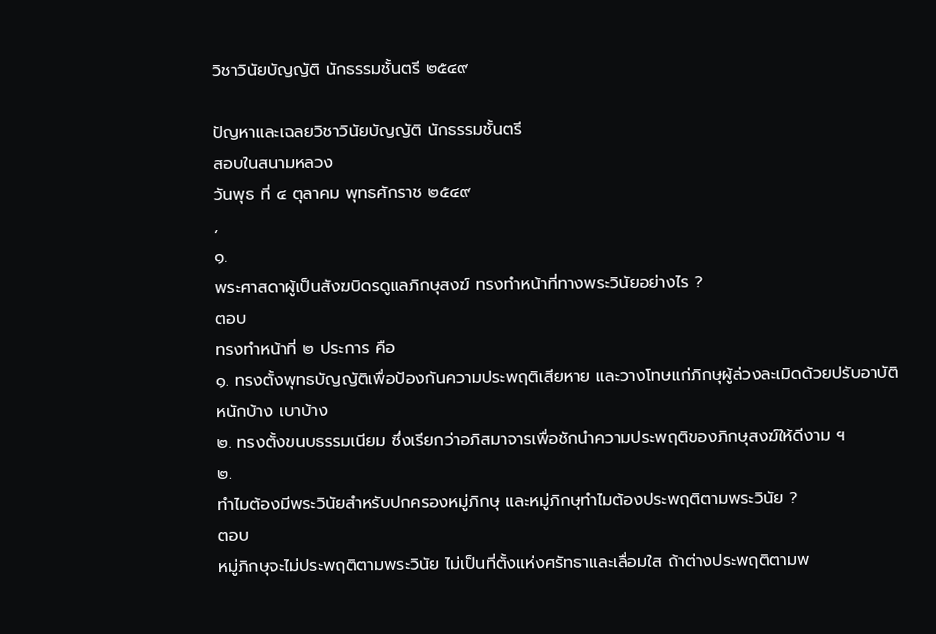วิชาวินัยบัญญัติ นักธรรมชั้นตรี ๒๕๔๙

ปัญหาและเฉลยวิชาวินัยบัญญัติ นักธรรมชั้นตรี
สอบในสนามหลวง
วันพุธ ที่ ๔ ตุลาคม พุทธศักราช ๒๕๔๙
,
๑.
พระศาสดาผู้เป็นสังฆบิดรดูแลภิกษุสงฆ์ ทรงทำหน้าที่ทางพระวินัยอย่างไร ?
ตอบ
ทรงทำหน้าที่ ๒ ประการ คือ
๑. ทรงตั้งพุทธบัญญัติเพื่อป้องกันความประพฤติเสียหาย และวางโทษแก่ภิกษุผู้ล่วงละเมิดด้วยปรับอาบัติหนักบ้าง เบาบ้าง
๒. ทรงตั้งขนบธรรมเนียม ซึ่งเรียกว่าอภิสมาจารเพื่อชักนำความประพฤติของภิกษุสงฆ์ให้ดีงาม ฯ
๒.
ทำไมต้องมีพระวินัยสำหรับปกครองหมู่ภิกษุ และหมู่ภิกษุทำไมต้องประพฤติตามพระวินัย ?
ตอบ
หมู่ภิกษุจะไม่ประพฤติตามพระวินัย ไม่เป็นที่ตั้งแห่งศรัทธาและเลื่อมใส ถ้าต่างประพฤติตามพ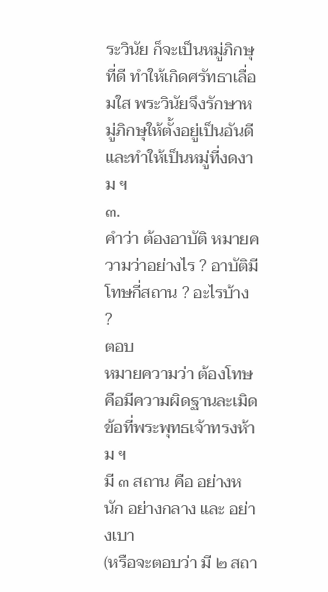ระวินัย ก็จะเป็นหมู่ภิกษุที่ดี ทำให้เกิดศรัทธาเลื่อมใส พระวินัยจึงรักษาหมู่ภิกษุให้ตั้งอยู่เป็นอันดี และทำให้เป็นหมู่ที่งดงาม ฯ
๓.
คำว่า ต้องอาบัติ หมายความว่าอย่างไร ? อาบัติมีโทษกี่สถาน ? อะไรบ้าง ?
ตอบ
หมายความว่า ต้องโทษ คือมีความผิดฐานละเมิดข้อที่พระพุทธเจ้าทรงห้าม ฯ
มี ๓ สถาน คือ อย่างหนัก อย่างกลาง และ อย่างเบา
(หรือจะตอบว่า มี ๒ สถา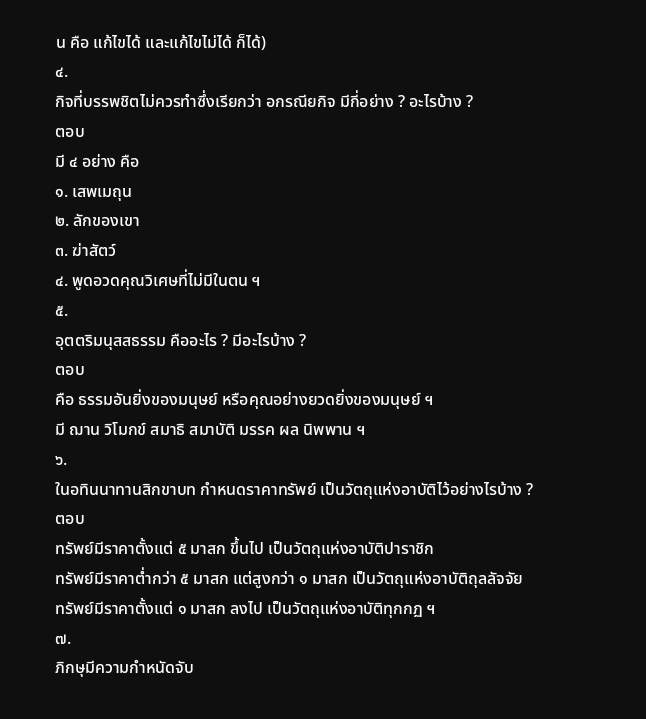น คือ แก้ไขได้ และแก้ไขไม่ได้ ก็ได้)
๔.
กิจที่บรรพชิตไม่ควรทำซึ่งเรียกว่า อกรณียกิจ มีกี่อย่าง ? อะไรบ้าง ?
ตอบ
มี ๔ อย่าง คือ
๑. เสพเมถุน
๒. ลักของเขา
๓. ฆ่าสัตว์
๔. พูดอวดคุณวิเศษที่ไม่มีในตน ฯ
๕.
อุตตริมนุสสธรรม คืออะไร ? มีอะไรบ้าง ?
ตอบ
คือ ธรรมอันยิ่งของมนุษย์ หรือคุณอย่างยวดยิ่งของมนุษย์ ฯ
มี ฌาน วิโมกข์ สมาธิ สมาบัติ มรรค ผล นิพพาน ฯ
๖.
ในอทินนาทานสิกขาบท กำหนดราคาทรัพย์ เป็นวัตถุแห่งอาบัติไว้อย่างไรบ้าง ?
ตอบ
ทรัพย์มีราคาตั้งแต่ ๕ มาสก ขึ้นไป เป็นวัตถุแห่งอาบัติปาราชิก
ทรัพย์มีราคาต่ำกว่า ๕ มาสก แต่สูงกว่า ๑ มาสก เป็นวัตถุแห่งอาบัติถุลลัจจัย
ทรัพย์มีราคาตั้งแต่ ๑ มาสก ลงไป เป็นวัตถุแห่งอาบัติทุกกฏ ฯ
๗.
ภิกษุมีความกำหนัดจับ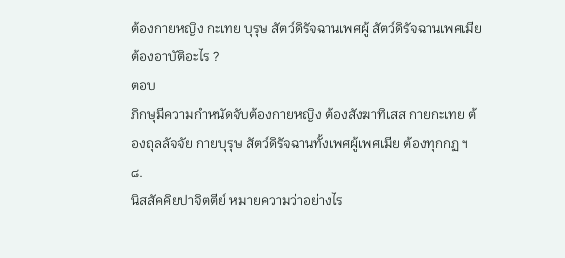ต้องกายหญิง กะเทย บุรุษ สัตว์ดิรัจฉานเพศผู้ สัตว์ดิรัจฉานเพศเมีย ต้องอาบัติอะไร ?
ตอบ
ภิกษุมีความกำหนัดจับต้องกายหญิง ต้องสังฆาทิเสส กายกะเทย ต้องถุลลัจจัย กายบุรุษ สัตว์ดิรัจฉานทั้งเพศผู้เพศเมีย ต้องทุกกฏ ฯ
๘.
นิสสัคคิยปาจิตตีย์ หมายความว่าอย่างไร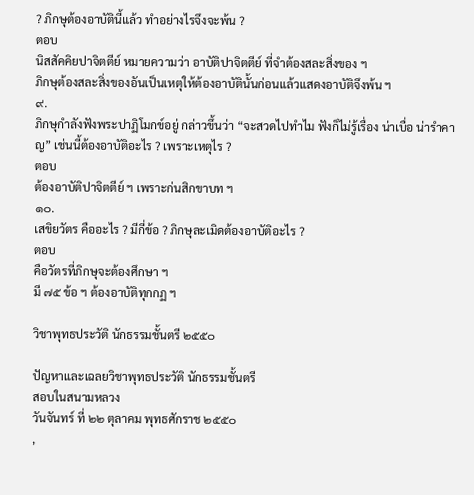? ภิกษุต้องอาบัตินี้แล้ว ทำอย่างไรจึงจะพ้น ?
ตอบ
นิสสัคคิยปาจิตตีย์ หมายความว่า อาบัติปาจิตตีย์ ที่จำต้องสละสิ่งของ ฯ
ภิกษุต้องสละสิ่งของอันเป็นเหตุให้ต้องอาบัตินั้นก่อนแล้วแสดงอาบัติจึงพ้น ฯ
๙.
ภิกษุกำลังฟังพระปาฏิโมกข์อยู่ กล่าวขึ้นว่า “จะสวดไปทำไม ฟังก็ไม่รู้เรื่อง น่าเบื่อ น่ารำคาญ” เช่นนี้ต้องอาบัติอะไร ? เพราะเหตุไร ?
ตอบ
ต้องอาบัติปาจิตตีย์ ฯ เพราะก่นสิกขาบท ฯ
๑๐.
เสขิยวัตร คืออะไร ? มีกี่ข้อ ? ภิกษุละเมิดต้องอาบัติอะไร ?
ตอบ
คือวัตรที่ภิกษุจะต้องศึกษา ฯ
มี ๗๕ ข้อ ฯ ต้องอาบัติทุกกฏ ฯ

วิชาพุทธประวัติ นักธรรมชั้นตรี ๒๕๕๐

ปัญหาและเฉลยวิชาพุทธประวัติ นักธรรมชั้นตรี
สอบในสนามหลวง
วันจันทร์ ที่ ๒๒ ตุลาคม พุทธศักราช ๒๕๕๐
,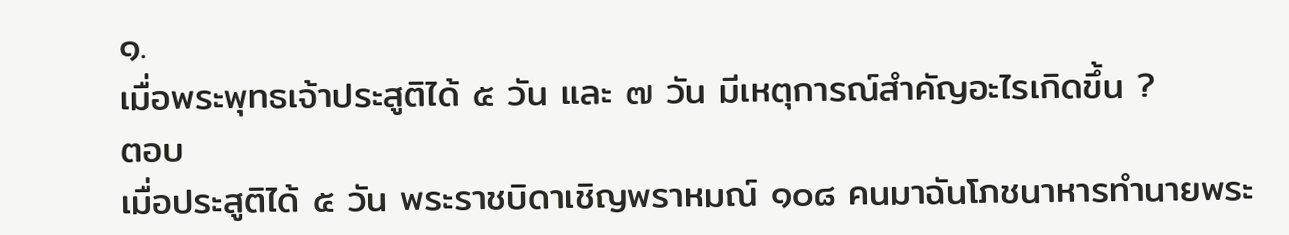๑.
เมื่อพระพุทธเจ้าประสูติได้ ๕ วัน และ ๗ วัน มีเหตุการณ์สำคัญอะไรเกิดขึ้น ?
ตอบ
เมื่อประสูติได้ ๕ วัน พระราชบิดาเชิญพราหมณ์ ๑๐๘ คนมาฉันโภชนาหารทำนายพระ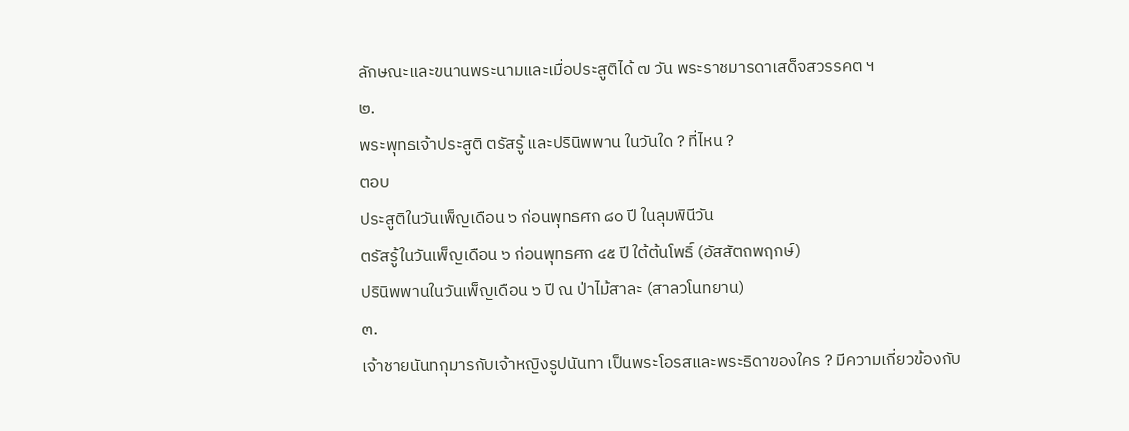ลักษณะและขนานพระนามและเมื่อประสูติได้ ๗ วัน พระราชมารดาเสด็จสวรรคต ฯ
๒.
พระพุทธเจ้าประสูติ ตรัสรู้ และปรินิพพาน ในวันใด ? ที่ไหน ?
ตอบ
ประสูติในวันเพ็ญเดือน ๖ ก่อนพุทธศก ๘๐ ปี ในลุมพินีวัน
ตรัสรู้ในวันเพ็ญเดือน ๖ ก่อนพุทธศก ๔๕ ปี ใต้ต้นโพธิ์ (อัสสัตถพฤกษ์)
ปรินิพพานในวันเพ็ญเดือน ๖ ปี ณ ป่าไม้สาละ (สาลวโนทยาน)
๓.
เจ้าชายนันทกุมารกับเจ้าหญิงรูปนันทา เป็นพระโอรสและพระธิดาของใคร ? มีความเกี่ยวข้องกับ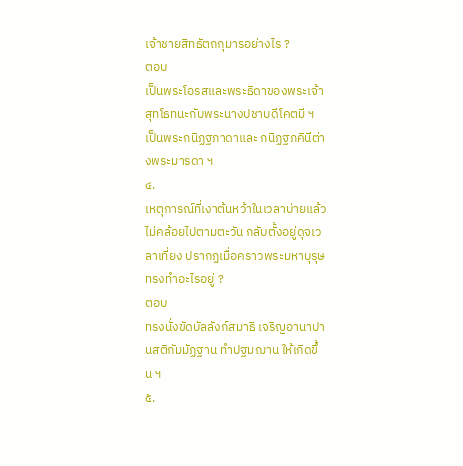เจ้าชายสิทธัตถกุมารอย่างไร ?
ตอบ
เป็นพระโอรสและพระธิดาของพระเจ้าสุทโธทนะกับพระนางปชาบดีโคตมี ฯ
เป็นพระกนิฏฐภาดาและ กนิฏฐภคินีต่างพระมารดา ฯ
๔.
เหตุการณ์ที่เงาต้นหว้าในเวลาบ่ายแล้วไม่คล้อยไปตามตะวัน กลับตั้งอยู่ดุจเวลาเที่ยง ปรากฏเมื่อคราวพระมหาบุรุษทรงทำอะไรอยู่ ?
ตอบ
ทรงนั่งขัดบัลลังก์สมาธิ เจริญอานาปานสติกัมมัฏฐาน ทำปฐมฌาน ให้เกิดขึ้น ฯ
๕.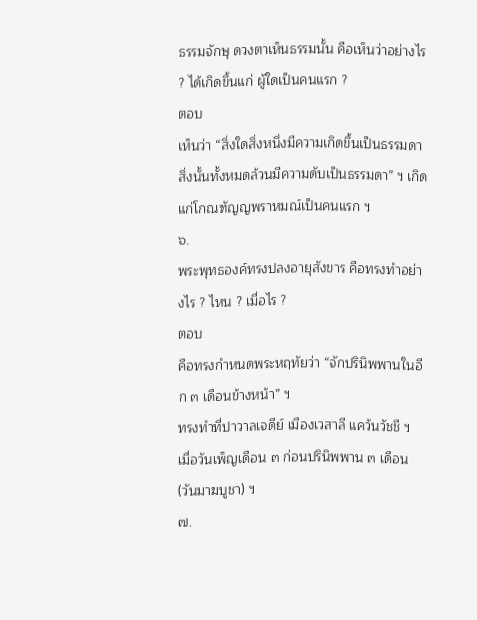ธรรมจักษุ ดวงตาเห็นธรรมนั้น คือเห็นว่าอย่างไร ? ได้เกิดขึ้นแก่ ผู้ใดเป็นคนแรก ?
ตอบ
เห็นว่า “สิ่งใดสิ่งหนึ่งมีความเกิดขึ้นเป็นธรรมดา สิ่งนั้นทั้งหมดล้วนมีความดับเป็นธรรมดา” ฯ เกิดแก่โกณฑัญญพราหมณ์เป็นคนแรก ฯ
๖.
พระพุทธองค์ทรงปลงอายุสังขาร คือทรงทำอย่างไร ? ไหน ? เมื่อไร ?
ตอบ
คือทรงกำหนดพระหฤทัยว่า “จักปรินิพพานในอีก ๓ เดือนข้างหน้า” ฯ
ทรงทำที่ปาวาลเจดีย์ เมืองเวสาลี แคว้นวัชชี ฯ
เมื่อวันเพ็ญเดือน ๓ ก่อนปรินิพพาน ๓ เดือน (วันมาฆบูชา) ฯ
๗.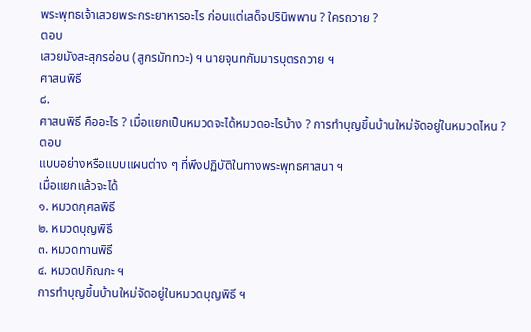พระพุทธเจ้าเสวยพระกระยาหารอะไร ก่อนแต่เสด็จปรินิพพาน ? ใครถวาย ?
ตอบ
เสวยมังสะสุกรอ่อน (สูกรมัททวะ) ฯ นายจุนทกัมมารบุตรถวาย ฯ
ศาสนพิธี
๘.
ศาสนพิธี คืออะไร ? เมื่อแยกเป็นหมวดจะได้หมวดอะไรบ้าง ? การทำบุญขึ้นบ้านใหม่จัดอยู่ในหมวดไหน ?
ตอบ
แบบอย่างหรือแบบแผนต่าง ๆ ที่พึงปฏิบัติในทางพระพุทธศาสนา ฯ
เมื่อแยกแล้วจะได้
๑. หมวดกุศลพิธี
๒. หมวดบุญพิธี
๓. หมวดทานพิธี
๔. หมวดปกิณกะ ฯ
การทำบุญขึ้นบ้านใหม่จัดอยู่ในหมวดบุญพิธี ฯ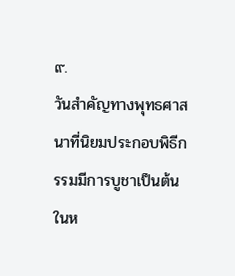๙.
วันสำคัญทางพุทธศาสนาที่นิยมประกอบพิธีกรรมมีการบูชาเป็นต้น ในห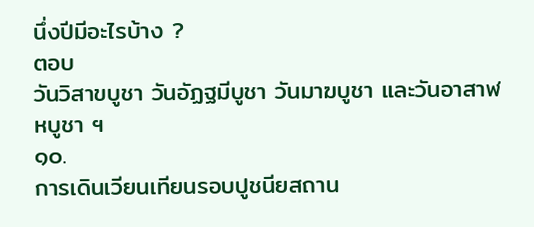นึ่งปีมีอะไรบ้าง ?
ตอบ
วันวิสาขบูชา วันอัฏฐมีบูชา วันมาฆบูชา และวันอาสาฬหบูชา ฯ
๑๐.
การเดินเวียนเทียนรอบปูชนียสถาน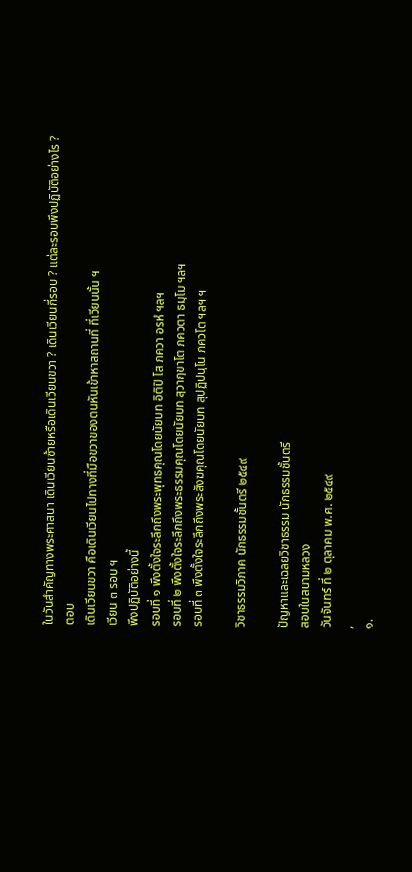ในวันสำคัญทางพระศาสนา เดินเวียนซ้ายหรือเดินเวียนขวา ? เดินเวียนกี่รอบ ? แต่ละรอบพึงปฏิบัติอย่างไร ?
ตอบ
เดินเวียนขวา คือเดินเวียนไปทางที่มือขวาของตนหันเข้าหาสถานที่ ที่เวียนนั้น ฯ
เวียน ๓ รอบ ฯ
พึงปฏิบัติอย่างนี้
รอบที่ ๑ พึงตั้งใจระลึกถึงพระพุทธคุณโดยนัยบท อิติปิ โส ภควา อรหํ ฯลฯ
รอบที่ ๒ พึงตั้งใจระลึกถึงพระธรรมคุณโดยนัยบท สฺวากฺขาโต ภควตา ธมฺโม ฯลฯ
รอบที่ ๓ พึงตั้งใจระลึกถึงพระสังฆคุณโดยนัยบท สุปฏิปนฺโน ภควโต ฯลฯ ฯ

วิชาธรรมวิภาค นักธรรมชั้นตรี ๒๕๔๙

ปัญหาและเฉลยวิชาธรรม นักธรรมชั้นตรี
สอบในสนามหลวง
วันจันทร์ ที่ ๒ ตุลาคม พ.ศ. ๒๕๔๙
,
๑.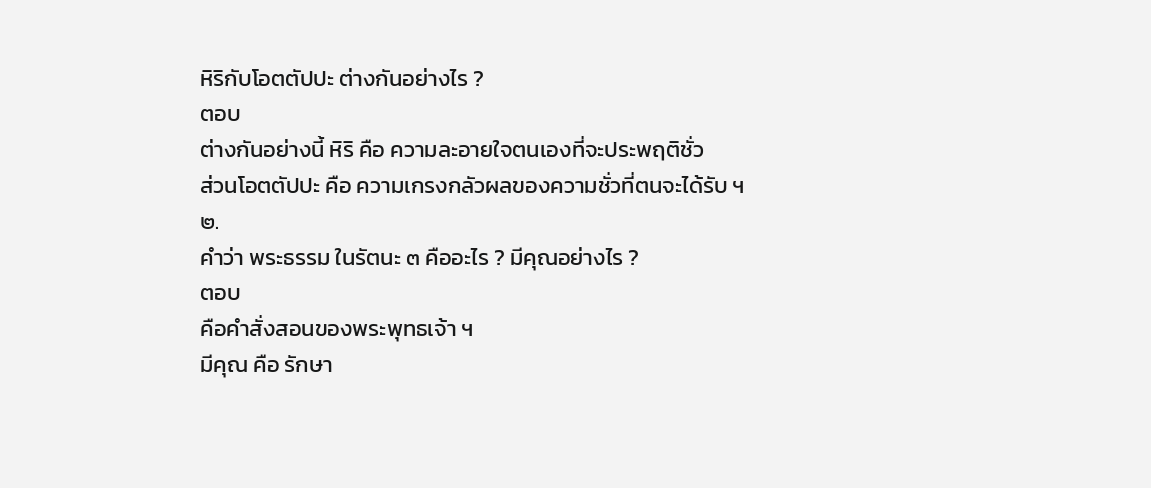หิริกับโอตตัปปะ ต่างกันอย่างไร ?
ตอบ
ต่างกันอย่างนี้ หิริ คือ ความละอายใจตนเองที่จะประพฤติชั่ว
ส่วนโอตตัปปะ คือ ความเกรงกลัวผลของความชั่วที่ตนจะได้รับ ฯ
๒.
คำว่า พระธรรม ในรัตนะ ๓ คืออะไร ? มีคุณอย่างไร ?
ตอบ
คือคำสั่งสอนของพระพุทธเจ้า ฯ
มีคุณ คือ รักษา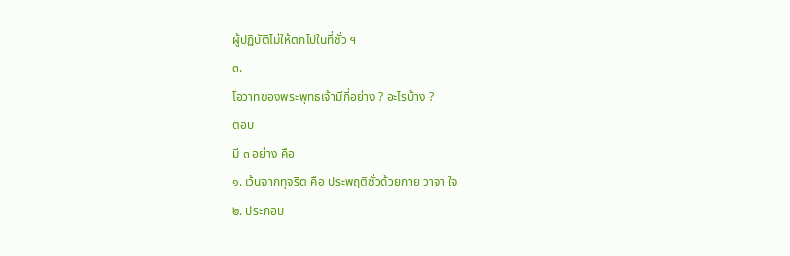ผู้ปฏิบัติไม่ให้ตกไปในที่ชั่ว ฯ
๓.
โอวาทของพระพุทธเจ้ามีกี่อย่าง ? อะไรบ้าง ?
ตอบ
มี ๓ อย่าง คือ
๑. เว้นจากทุจริต คือ ประพฤติชั่วด้วยกาย วาจา ใจ
๒. ประกอบ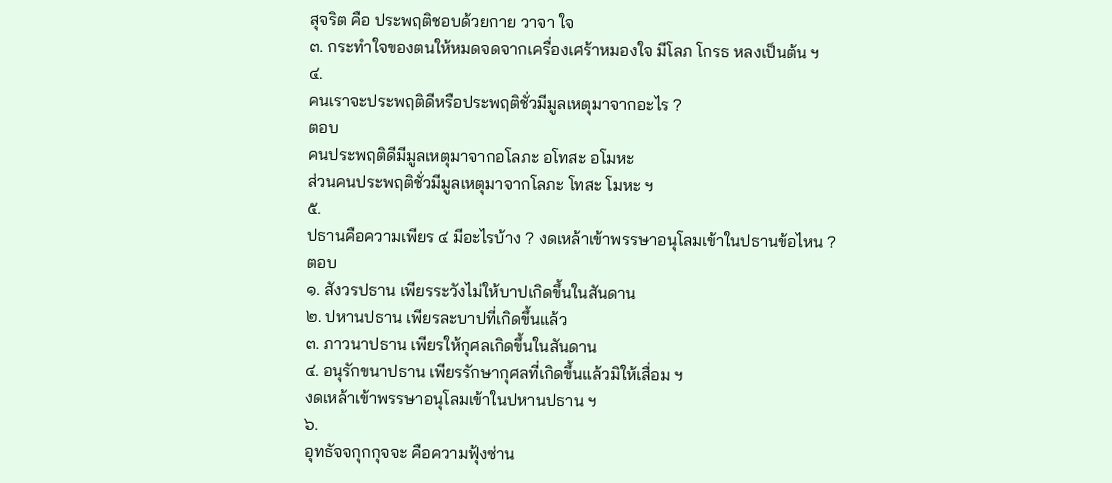สุจริต คือ ประพฤติชอบด้วยกาย วาจา ใจ
๓. กระทำใจของตนให้หมดจดจากเครื่องเศร้าหมองใจ มีโลภ โกรธ หลงเป็นต้น ฯ
๔.
คนเราจะประพฤติดีหรือประพฤติชั่วมีมูลเหตุมาจากอะไร ?
ตอบ
คนประพฤติดีมีมูลเหตุมาจากอโลภะ อโทสะ อโมหะ
ส่วนคนประพฤติชั่วมีมูลเหตุมาจากโลภะ โทสะ โมหะ ฯ
๕.
ปธานคือความเพียร ๔ มีอะไรบ้าง ? งดเหล้าเข้าพรรษาอนุโลมเข้าในปธานข้อไหน ?
ตอบ
๑. สังวรปธาน เพียรระวังไม่ให้บาปเกิดขึ้นในสันดาน
๒. ปหานปธาน เพียรละบาปที่เกิดขึ้นแล้ว
๓. ภาวนาปธาน เพียรให้กุศลเกิดขึ้นในสันดาน
๔. อนุรักขนาปธาน เพียรรักษากุศลที่เกิดขึ้นแล้วมิให้เสื่อม ฯ
งดเหล้าเข้าพรรษาอนุโลมเข้าในปหานปธาน ฯ
๖.
อุทธัจจกุกกุจจะ คือความฟุ้งซ่าน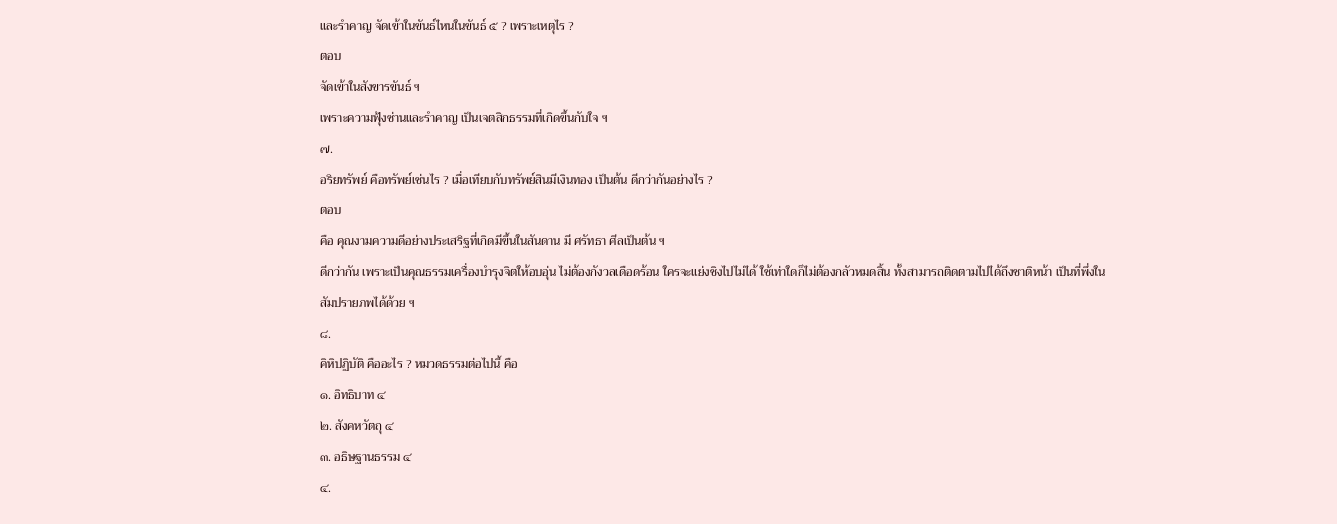และรำคาญ จัดเข้าในขันธ์ไหนในขันธ์ ๕ ? เพราะเหตุไร ?
ตอบ
จัดเข้าในสังขารขันธ์ ฯ
เพราะความฟุ้งซ่านและรำคาญ เป็นเจตสิกธรรมที่เกิดขึ้นกับใจ ฯ
๗.
อริยทรัพย์ คือทรัพย์เช่นไร ? เมื่อเทียบกับทรัพย์สินมีเงินทอง เป็นต้น ดีกว่ากันอย่างไร ?
ตอบ
คือ คุณงามความดีอย่างประเสริฐที่เกิดมีขึ้นในสันดาน มี ศรัทธา ศีลเป็นต้น ฯ
ดีกว่ากัน เพราะเป็นคุณธรรมเครื่องบำรุงจิตให้อบอุ่น ไม่ต้องกังวลเดือดร้อน ใครจะแย่งชิงไปไม่ได้ ใช้เท่าใดก็ไม่ต้องกลัวหมดสิ้น ทั้งสามารถติดตามไปได้ถึงชาติหน้า เป็นที่พึ่งในสัมปรายภพได้ด้วย ฯ
๘.
คิหิปฏิบัติ คืออะไร ? หมวดธรรมต่อไปนี้ คือ
๑. อิทธิบาท ๔
๒. สังคหวัตถุ ๔
๓. อธิษฐานธรรม ๔
๔.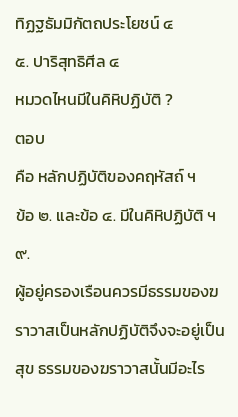ทิฏฐธัมมิกัตถประโยชน์ ๔
๕. ปาริสุทธิศีล ๔
หมวดไหนมีในคิหิปฏิบัติ ?
ตอบ
คือ หลักปฏิบัติของคฤหัสถ์ ฯ
ข้อ ๒. และข้อ ๔. มีในคิหิปฏิบัติ ฯ
๙.
ผู้อยู่ครองเรือนควรมีธรรมของฆราวาสเป็นหลักปฏิบัติจึงจะอยู่เป็นสุข ธรรมของฆราวาสนั้นมีอะไร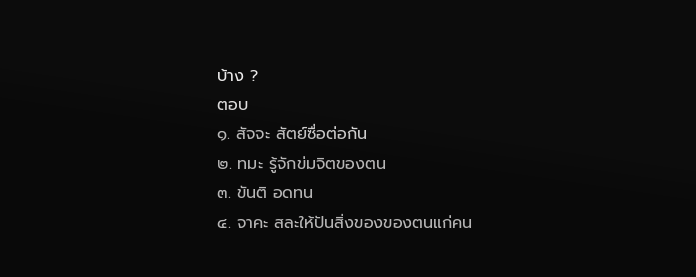บ้าง ?
ตอบ
๑. สัจจะ สัตย์ซื่อต่อกัน
๒. ทมะ รู้จักข่มจิตของตน
๓. ขันติ อดทน
๔. จาคะ สละให้ปันสิ่งของของตนแก่คน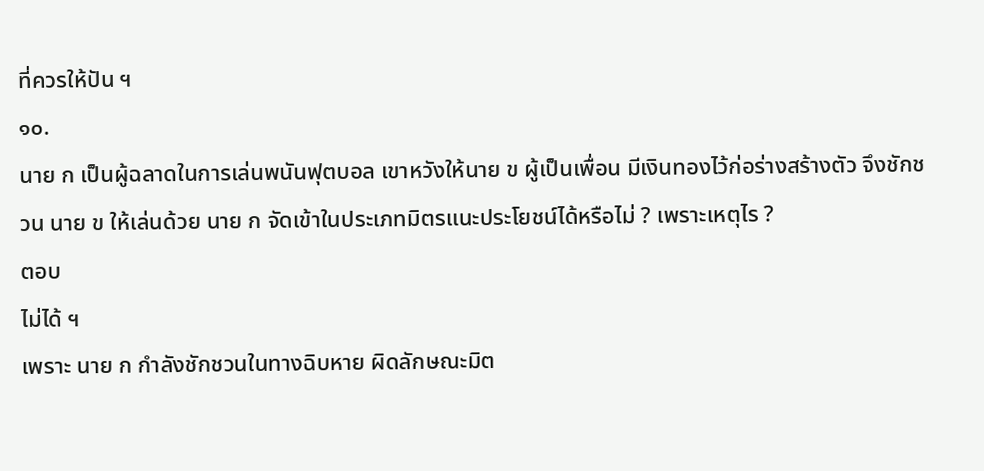ที่ควรให้ปัน ฯ
๑๐.
นาย ก เป็นผู้ฉลาดในการเล่นพนันฟุตบอล เขาหวังให้นาย ข ผู้เป็นเพื่อน มีเงินทองไว้ก่อร่างสร้างตัว จึงชักชวน นาย ข ให้เล่นด้วย นาย ก จัดเข้าในประเภทมิตรแนะประโยชน์ได้หรือไม่ ? เพราะเหตุไร ?
ตอบ
ไม่ได้ ฯ
เพราะ นาย ก กำลังชักชวนในทางฉิบหาย ผิดลักษณะมิต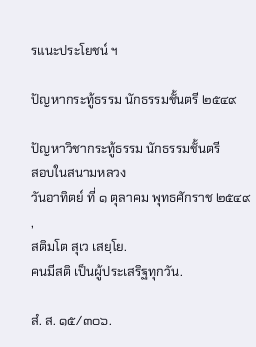รแนะประโยชน์ ฯ

ปัญหากระทู้ธรรม นักธรรมชั้นตรี ๒๕๔๙

ปัญหาวิชากระทู้ธรรม นักธรรมชั้นตรี
สอบในสนามหลวง
วันอาทิตย์ ที่ ๑ ตุลาคม พุทธศักราช ๒๕๔๙
,
สติมโต สุเว เสยฺโย.
คนมีสติ เป็นผู้ประเสริฐทุกวัน.

สํ. ส. ๑๕/๓๐๖.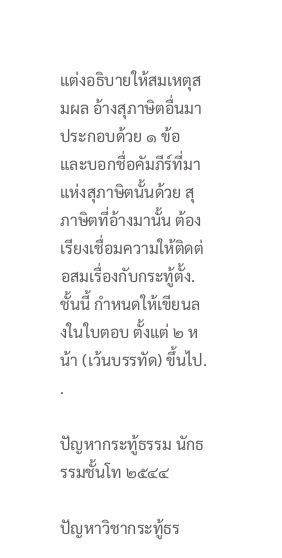แต่งอธิบายให้สมเหตุสมผล อ้างสุภาษิตอื่นมาประกอบด้วย ๑ ข้อและบอกชื่อคัมภีร์ที่มาแห่งสุภาษิตนั้นด้วย สุภาษิตที่อ้างมานั้น ต้องเรียงเชื่อมความให้ติดต่อสมเรื่องกับกระทู้ตั้ง.
ชั้นนี้ กำหนดให้เขียนลงในใบตอบ ตั้งแต่ ๒ หน้า (เว้นบรรทัด) ขึ้นไป.
.

ปัญหากระทู้ธรรม นักธรรมชั้นโท ๒๕๔๔

ปัญหาวิชากระทู้ธร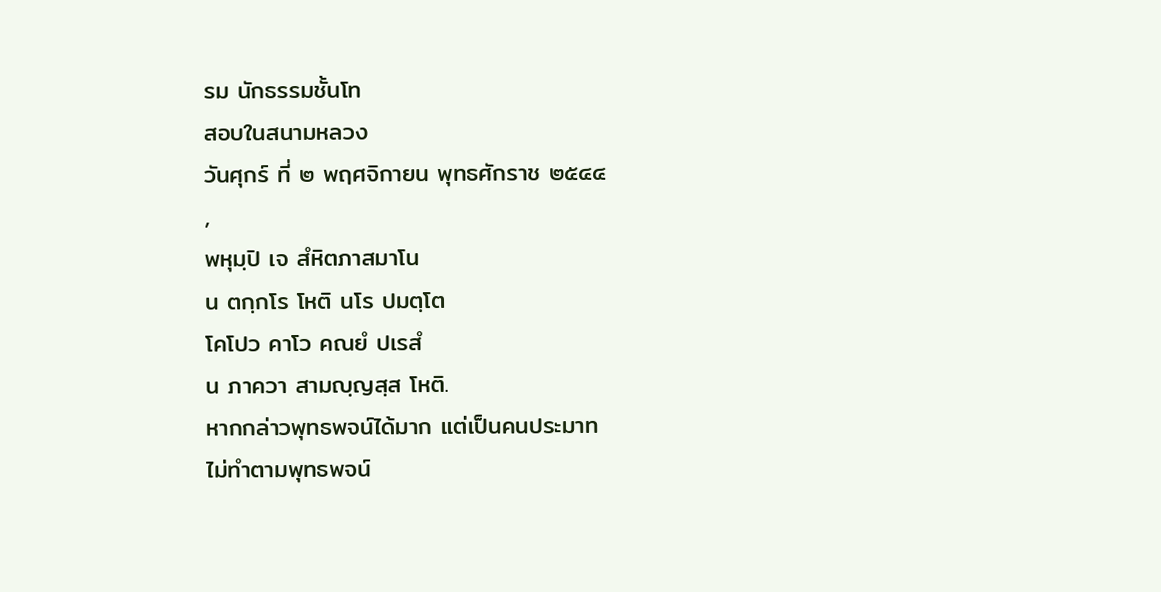รม นักธรรมชั้นโท
สอบในสนามหลวง
วันศุกร์ ที่ ๒ พฤศจิกายน พุทธศักราช ๒๕๔๔
,
พหุมฺปิ เจ สํหิตภาสมาโน
น ตกฺกโร โหติ นโร ปมตฺโต
โคโปว คาโว คณยํ ปเรสํ
น ภาควา สามญฺญสฺส โหติ.
หากกล่าวพุทธพจน์ได้มาก แต่เป็นคนประมาท
ไม่ทำตามพุทธพจน์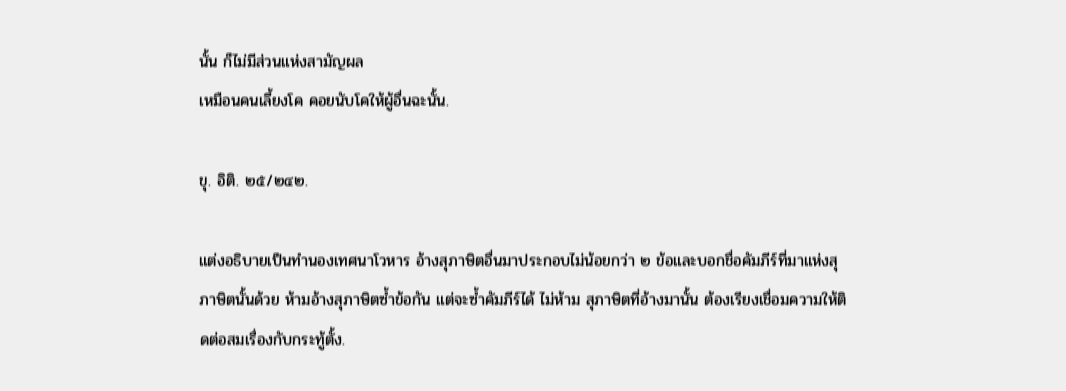นั้น ก็ไม่มีส่วนแห่งสามัญผล
เหมือนคนเลี้ยงโค คอยนับโคให้ผู้อื่นฉะนั้น.

ขุ. อิติ. ๒๕/๒๔๒.

แต่งอธิบายเป็นทำนองเทศนาโวหาร อ้างสุภาษิตอื่นมาประกอบไม่น้อยกว่า ๒ ข้อและบอกชื่อคัมภีร์ที่มาแห่งสุภาษิตนั้นด้วย ห้ามอ้างสุภาษิตซ้ำข้อกัน แต่จะซ้ำคัมภีร์ได้ ไม่ห้าม สุภาษิตที่อ้างมานั้น ต้องเรียงเชื่อมความให้ติดต่อสมเรื่องกับกระทู้ตั้ง.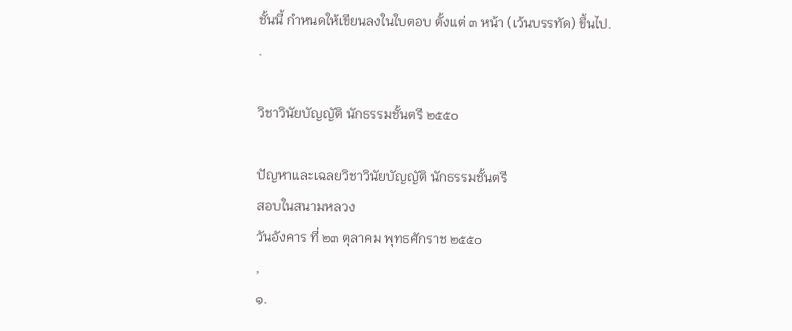ชั้นนี้ กำหนดให้เขียนลงในใบตอบ ตั้งแต่ ๓ หน้า (เว้นบรรทัด) ขึ้นไป.
.

วิชาวินัยบัญญัติ นักธรรมชั้นตรี ๒๕๕๐

ปัญหาและเฉลยวิชาวินัยบัญญัติ นักธรรมชั้นตรี
สอบในสนามหลวง
วันอังคาร ที่ ๒๓ ตุลาคม พุทธศักราช ๒๕๕๐
,
๑.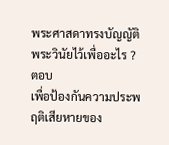พระศาสดาทรงบัญญัติพระวินัยไว้เพื่ออะไร ?
ตอบ
เพื่อป้องกันความประพฤติเสียหายของ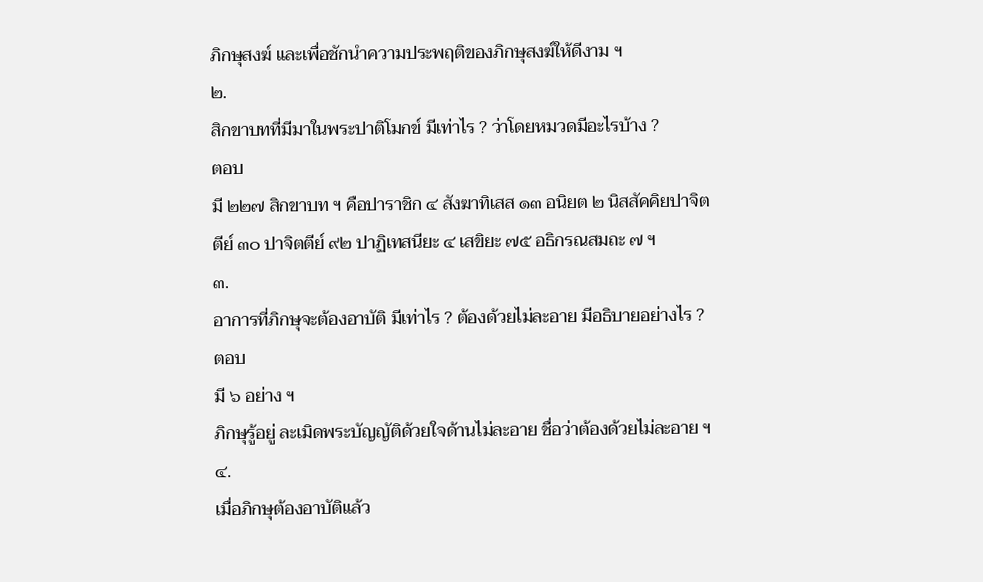ภิกษุสงฆ์ และเพื่อชักนำความประพฤติของภิกษุสงฆ์ให้ดีงาม ฯ
๒.
สิกขาบทที่มีมาในพระปาติโมกข์ มีเท่าไร ? ว่าโดยหมวดมีอะไรบ้าง ?
ตอบ
มี ๒๒๗ สิกขาบท ฯ คือปาราชิก ๔ สังฆาทิเสส ๑๓ อนิยต ๒ นิสสัคคิยปาจิตตีย์ ๓๐ ปาจิตตีย์ ๙๒ ปาฏิเทสนียะ ๔ เสขิยะ ๗๕ อธิกรณสมถะ ๗ ฯ
๓.
อาการที่ภิกษุจะต้องอาบัติ มีเท่าไร ? ต้องด้วยไม่ละอาย มีอธิบายอย่างไร ?
ตอบ
มี ๖ อย่าง ฯ
ภิกษุรู้อยู่ ละเมิดพระบัญญัติด้วยใจด้านไม่ละอาย ชื่อว่าต้องด้วยไม่ละอาย ฯ
๔.
เมื่อภิกษุต้องอาบัติแล้ว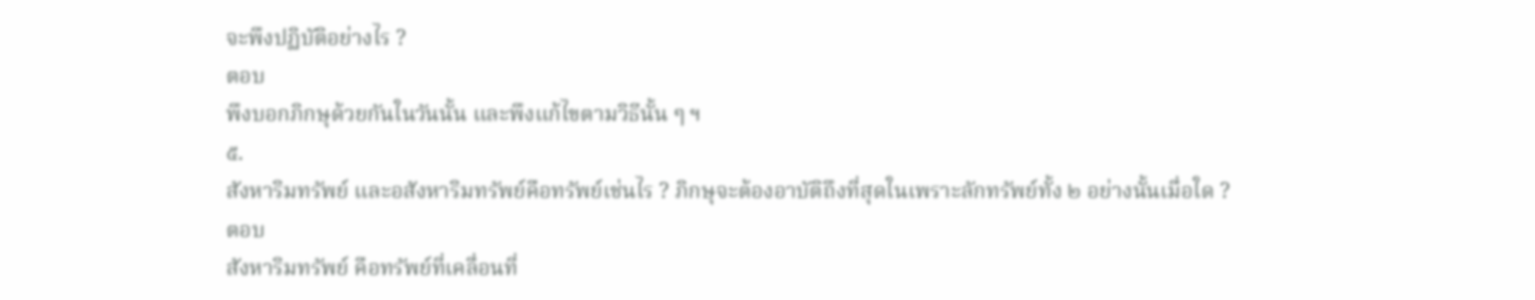จะพึงปฏิบัติอย่างไร ?
ตอบ
พึงบอกภิกษุด้วยกันในวันนั้น และพึงแก้ไขตามวิธีนั้น ๆ ฯ
๕.
สังหาริมทรัพย์ และอสังหาริมทรัพย์คือทรัพย์เช่นไร ? ภิกษุจะต้องอาบัติถึงที่สุดในเพราะลักทรัพย์ทั้ง ๒ อย่างนั้นเมื่อใด ?
ตอบ
สังหาริมทรัพย์ คือทรัพย์ที่เคลื่อนที่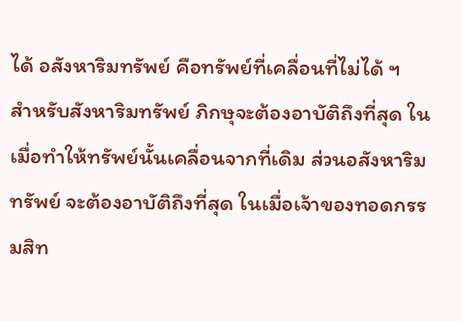ได้ อสังหาริมทรัพย์ คือทรัพย์ที่เคลื่อนที่ไม่ได้ ฯ
สำหรับสังหาริมทรัพย์ ภิกษุจะต้องอาบัติถึงที่สุด ในเมื่อทำให้ทรัพย์นั้นเคลื่อนจากที่เดิม ส่วนอสังหาริมทรัพย์ จะต้องอาบัติถึงที่สุด ในเมื่อเจ้าของทอดกรรมสิท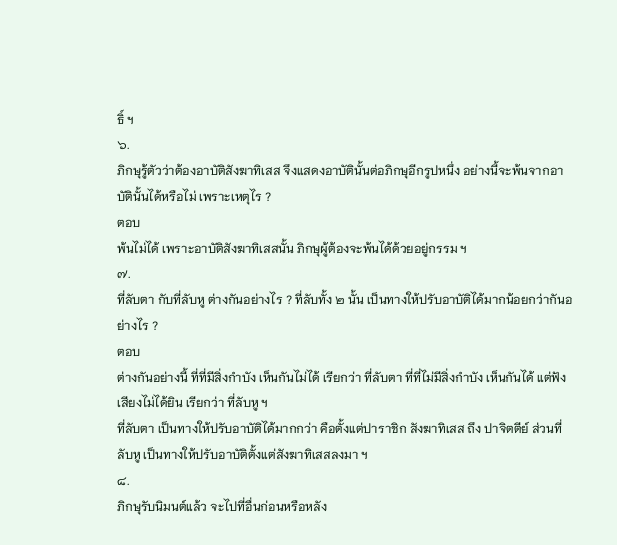ธิ์ ฯ
๖.
ภิกษุรู้ตัวว่าต้องอาบัติสังฆาทิเสส จึงแสดงอาบัตินั้นต่อภิกษุอีกรูปหนึ่ง อย่างนี้จะพ้นจากอาบัตินั้นได้หรือไม่ เพราะเหตุไร ?
ตอบ
พ้นไม่ได้ เพราะอาบัติสังฆาทิเสสนั้น ภิกษุผู้ต้องจะพ้นได้ด้วยอยู่กรรม ฯ
๗.
ที่ลับตา กับที่ลับหู ต่างกันอย่างไร ? ที่ลับทั้ง ๒ นั้น เป็นทางให้ปรับอาบัติได้มากน้อยกว่ากันอย่างไร ?
ตอบ
ต่างกันอย่างนี้ ที่ที่มีสิ่งกำบัง เห็นกันไม่ได้ เรียกว่า ที่ลับตา ที่ที่ไม่มีสิ่งกำบัง เห็นกันได้ แต่ฟังเสียงไม่ได้ยิน เรียกว่า ที่ลับหู ฯ
ที่ลับตา เป็นทางให้ปรับอาบัติได้มากกว่า คือตั้งแต่ปาราชิก สังฆาทิเสส ถึง ปาจิตตีย์ ส่วนที่ลับหู เป็นทางให้ปรับอาบัติตั้งแต่สังฆาทิเสสลงมา ฯ
๘.
ภิกษุรับนิมนต์แล้ว จะไปที่อื่นก่อนหรือหลัง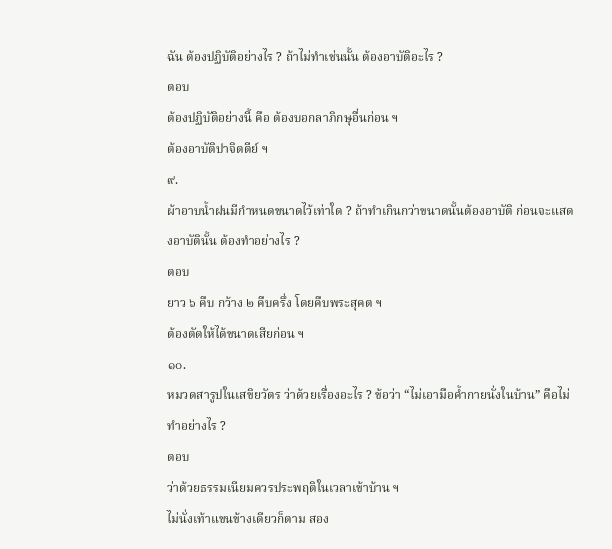ฉัน ต้องปฏิบัติอย่างไร ? ถ้าไม่ทำเช่นนั้น ต้องอาบัติอะไร ?
ตอบ
ต้องปฏิบัติอย่างนี้ คือ ต้องบอกลาภิกษุอื่นก่อน ฯ
ต้องอาบัติปาจิตตีย์ ฯ
๙.
ผ้าอาบน้ำฝนมีกำหนดขนาดไว้เท่าใด ? ถ้าทำเกินกว่าขนาดนั้นต้องอาบัติ ก่อนจะแสดงอาบัตินั้น ต้องทำอย่างไร ?
ตอบ
ยาว ๖ คืบ กว้าง ๒ คืบครึ่ง โดยคืบพระสุคต ฯ
ต้องตัดให้ได้ขนาดเสียก่อน ฯ
๑๐.
หมวดสารูปในเสขิยวัตร ว่าด้วยเรื่องอะไร ? ข้อว่า “ไม่เอามือค้ำกายนั่งในบ้าน” คือไม่ทำอย่างไร ?
ตอบ
ว่าด้วยธรรมเนียมควรประพฤติในเวลาเข้าบ้าน ฯ
ไม่นั่งเท้าแขนข้างเดียวก็ตาม สอง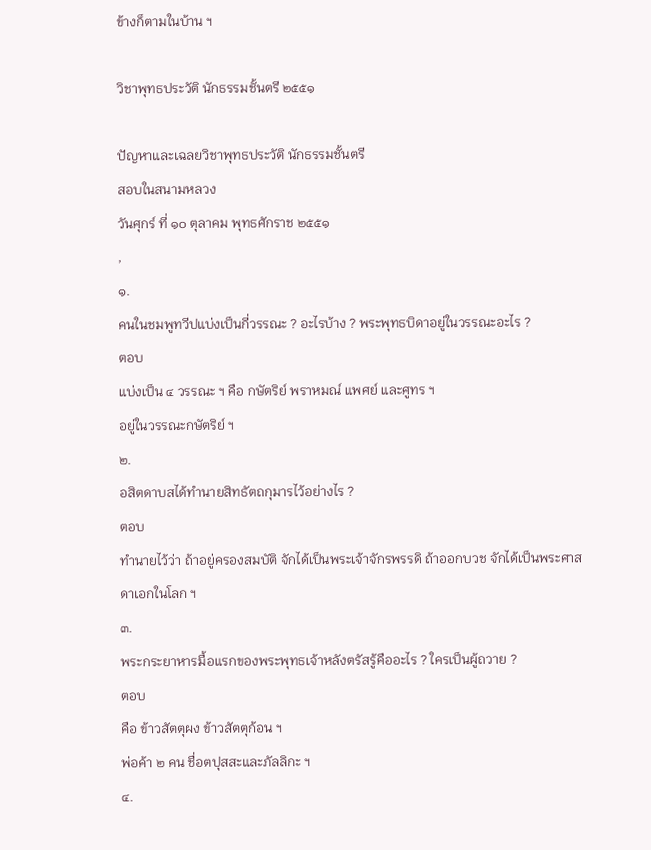ข้างก็ตามในบ้าน ฯ

วิชาพุทธประวัติ นักธรรมชั้นตรี ๒๕๕๑

ปัญหาและเฉลยวิชาพุทธประวัติ นักธรรมชั้นตรี
สอบในสนามหลวง
วันศุกร์ ที่ ๑๐ ตุลาคม พุทธศักราช ๒๕๕๑
,
๑.
คนในชมพูทวีปแบ่งเป็นกี่วรรณะ ? อะไรบ้าง ? พระพุทธบิดาอยู่ในวรรณะอะไร ?
ตอบ
แบ่งเป็น ๔ วรรณะ ฯ คือ กษัตริย์ พราหมณ์ แพศย์ และศูทร ฯ
อยู่ในวรรณะกษัตริย์ ฯ
๒.
อสิตดาบสได้ทำนายสิทธัตถกุมารไว้อย่างไร ?
ตอบ
ทำนายไว้ว่า ถ้าอยู่ครองสมบัติ จักได้เป็นพระเจ้าจักรพรรดิ ถ้าออกบวช จักได้เป็นพระศาสดาเอกในโลก ฯ
๓.
พระกระยาหารมื้อแรกของพระพุทธเจ้าหลังตรัสรู้คืออะไร ? ใครเป็นผู้ถวาย ?
ตอบ
คือ ข้าวสัตตุผง ข้าวสัตตุก้อน ฯ
พ่อค้า ๒ คน ชื่อตปุสสะและภัลลิกะ ฯ
๔.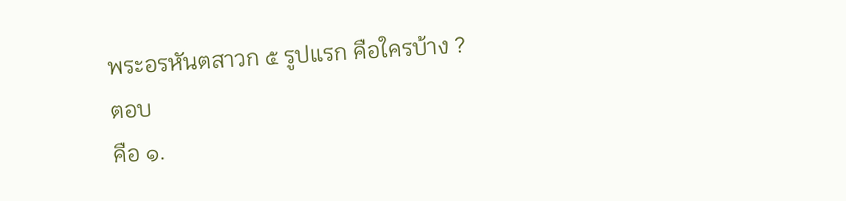พระอรหันตสาวก ๕ รูปแรก คือใครบ้าง ?
ตอบ
คือ ๑.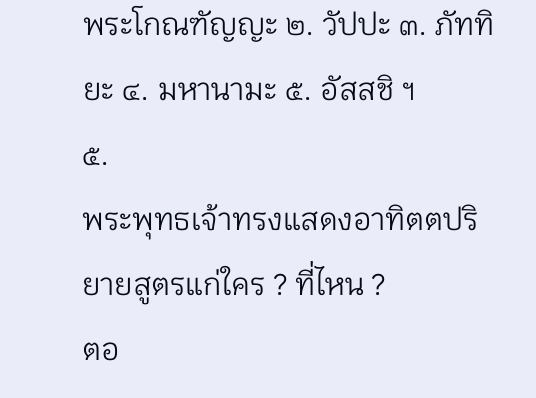พระโกณฑัญญะ ๒. วัปปะ ๓. ภัททิยะ ๔. มหานามะ ๕. อัสสชิ ฯ
๕.
พระพุทธเจ้าทรงแสดงอาทิตตปริยายสูตรแก่ใคร ? ที่ไหน ?
ตอ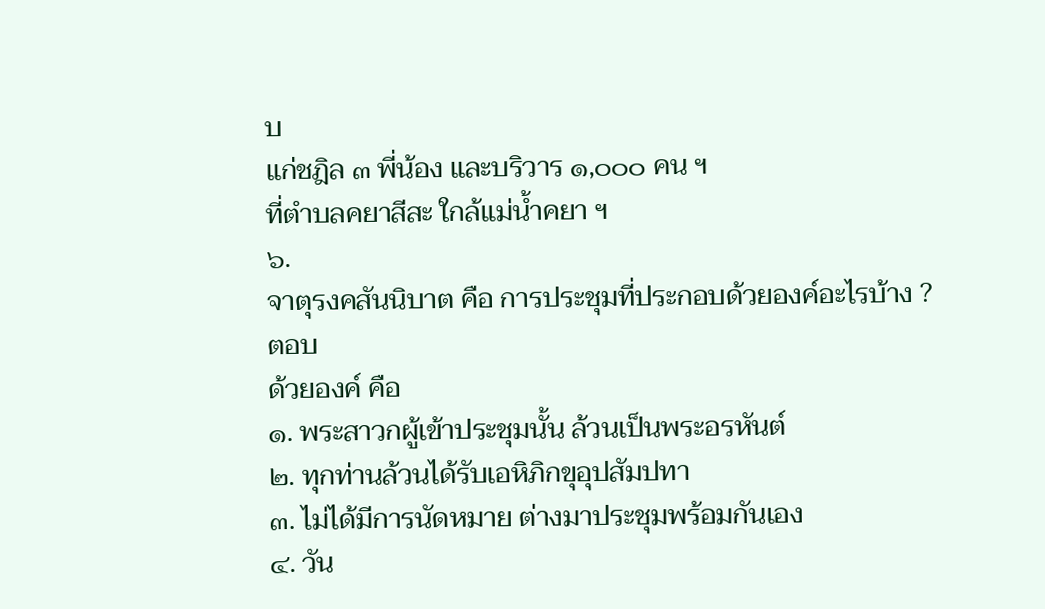บ
แก่ชฎิล ๓ พี่น้อง และบริวาร ๑,๐๐๐ คน ฯ
ที่ตำบลคยาสีสะ ใกล้แม่น้ำคยา ฯ
๖.
จาตุรงคสันนิบาต คือ การประชุมที่ประกอบด้วยองค์อะไรบ้าง ?
ตอบ
ด้วยองค์ คือ
๑. พระสาวกผู้เข้าประชุมนั้น ล้วนเป็นพระอรหันต์
๒. ทุกท่านล้วนได้รับเอหิภิกขุอุปสัมปทา
๓. ไม่ได้มีการนัดหมาย ต่างมาประชุมพร้อมกันเอง
๔. วัน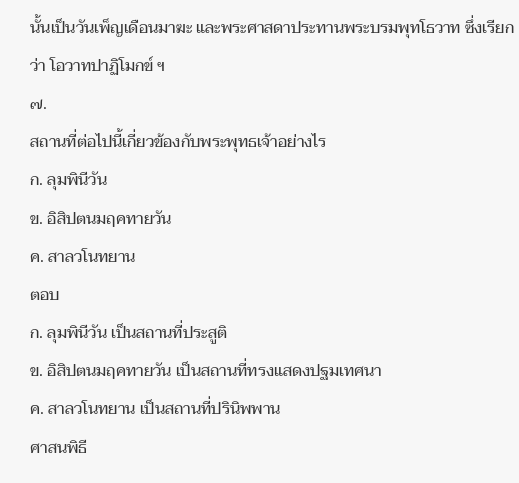นั้นเป็นวันเพ็ญเดือนมาฆะ และพระศาสดาประทานพระบรมพุทโธวาท ซึ่งเรียกว่า โอวาทปาฏิโมกข์ ฯ
๗.
สถานที่ต่อไปนี้เกี่ยวข้องกับพระพุทธเจ้าอย่างไร
ก. ลุมพินีวัน
ข. อิสิปตนมฤคทายวัน
ค. สาลวโนทยาน
ตอบ
ก. ลุมพินีวัน เป็นสถานที่ประสูติ
ข. อิสิปตนมฤคทายวัน เป็นสถานที่ทรงแสดงปฐมเทศนา
ค. สาลวโนทยาน เป็นสถานที่ปรินิพพาน
ศาสนพิธี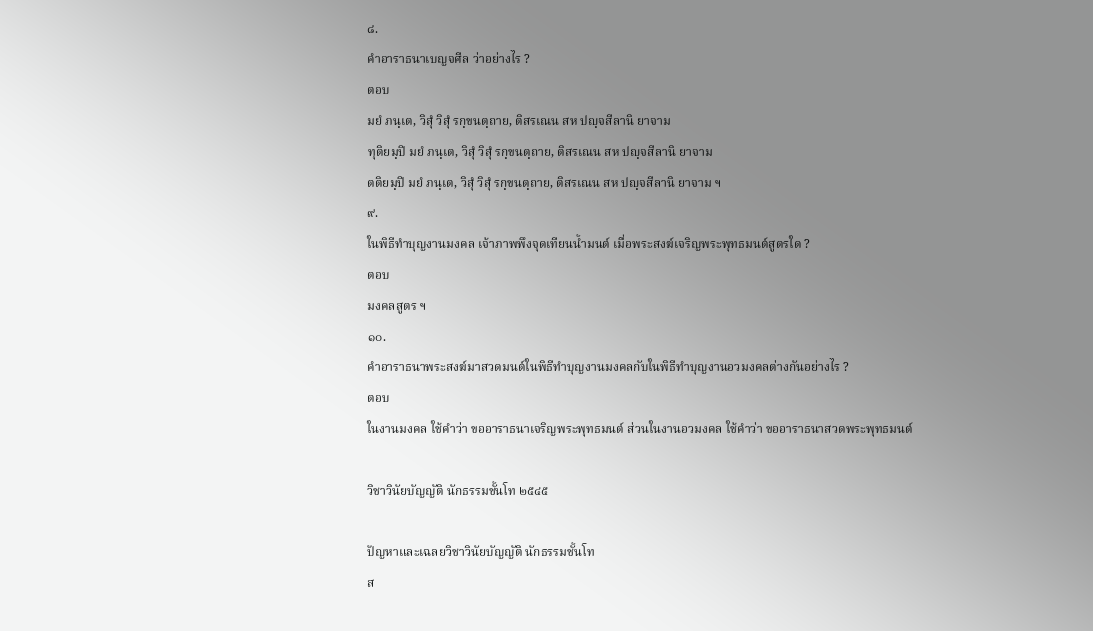๘.
คำอาราธนาเบญจศีล ว่าอย่างไร ?
ตอบ
มยํ ภนฺเต, วิสุํ วิสุํ รกฺขนตฺถาย, ติสรเณน สห ปญฺจสีลานิ ยาจาม
ทุติยมฺปิ มยํ ภนฺเต, วิสุํ วิสุํ รกฺขนตฺถาย, ติสรเณน สห ปญฺจสีลานิ ยาจาม
ตติยมฺปิ มยํ ภนฺเต, วิสุํ วิสุํ รกฺขนตฺถาย, ติสรเณน สห ปญฺจสีลานิ ยาจาม ฯ
๙.
ในพิธีทำบุญงานมงคล เจ้าภาพพึงจุดเทียนน้ำมนต์ เมื่อพระสงฆ์เจริญพระพุทธมนต์สูตรใด ?
ตอบ
มงคลสูตร ฯ
๑๐.
คำอาราธนาพระสงฆ์มาสวดมนต์ในพิธีทำบุญงานมงคลกับในพิธีทำบุญงานอวมงคลต่างกันอย่างไร ?
ตอบ
ในงานมงคล ใช้คำว่า ขออาราธนาเจริญพระพุทธมนต์ ส่วนในงานอวมงคล ใช้คำว่า ขออาราธนาสวดพระพุทธมนต์

วิชาวินัยบัญญัติ นักธรรมชั้นโท ๒๕๔๕

ปัญหาและเฉลยวิชาวินัยบัญญัติ นักธรรมชั้นโท
ส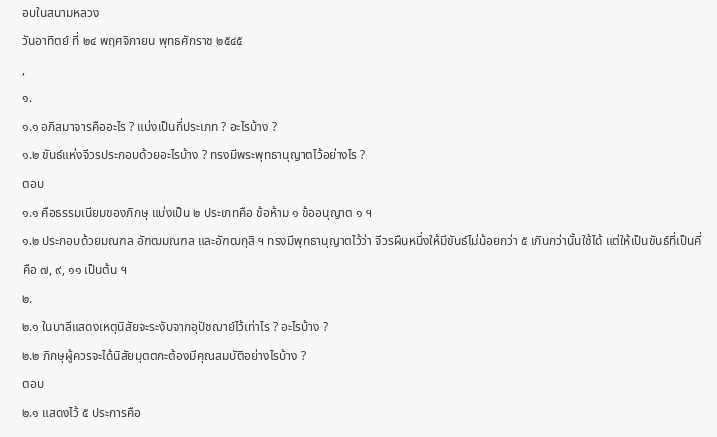อบในสนามหลวง
วันอาทิตย์ ที่ ๒๔ พฤศจิกายน พุทธศักราช ๒๕๔๕
,
๑.
๑.๑ อภิสมาจารคืออะไร ? แบ่งเป็นกี่ประเภท ? อะไรบ้าง ?
๑.๒ ขันธ์แห่งจีวรประกอบด้วยอะไรบ้าง ? ทรงมีพระพุทธานุญาตไว้อย่างไร ?
ตอบ
๑.๑ คือธรรมเนียมของภิกษุ แบ่งเป็น ๒ ประเภทคือ ข้อห้าม ๑ ข้ออนุญาต ๑ ฯ
๑.๒ ประกอบด้วยมณฑล อัฑฒมณฑล และอัฑฒกุสิ ฯ ทรงมีพุทธานุญาตไว้ว่า จีวรผืนหนึ่งให้มีขันธ์ไม่น้อยกว่า ๕ เกินกว่านั้นใช้ได้ แต่ให้เป็นขันธ์ที่เป็นคี่ คือ ๗, ๙, ๑๑ เป็นต้น ฯ
๒.
๒.๑ ในบาลีแสดงเหตุนิสัยจะระงับจากอุปัชฌาย์ไว้เท่าไร ? อะไรบ้าง ?
๒.๒ ภิกษุผู้ควรจะได้นิสัยมุตตกะต้องมีคุณสมบัติอย่างไรบ้าง ?
ตอบ
๒.๑ แสดงไว้ ๕ ประการคือ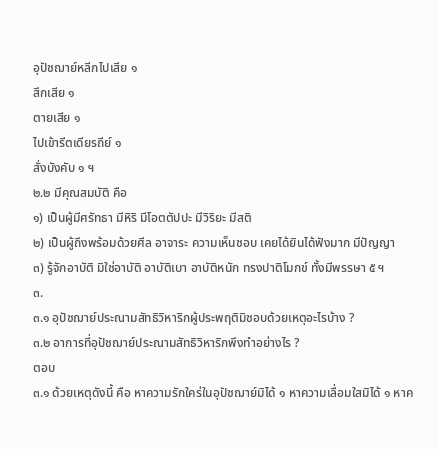อุปัชฌาย์หลีกไปเสีย ๑
สึกเสีย ๑
ตายเสีย ๑
ไปเข้ารีตเดียรถีย์ ๑
สั่งบังคับ ๑ ฯ
๒.๒ มีคุณสมบัติ คือ
๑) เป็นผู้มีศรัทธา มีหิริ มีโอตตัปปะ มีวิริยะ มีสติ
๒) เป็นผู้ถึงพร้อมด้วยศีล อาจาระ ความเห็นชอบ เคยได้ยินได้ฟังมาก มีปัญญา
๓) รู้จักอาบัติ มิใช่อาบัติ อาบัติเบา อาบัติหนัก ทรงปาติโมกข์ ทั้งมีพรรษา ๕ ฯ
๓.
๓.๑ อุปัชฌาย์ประณามสัทธิวิหาริกผู้ประพฤติมิชอบด้วยเหตุอะไรบ้าง ?
๓.๒ อาการที่อุปัชฌาย์ประณามสัทธิวิหาริกพึงทำอย่างไร ?
ตอบ
๓.๑ ด้วยเหตุดังนี้ คือ หาความรักใคร่ในอุปัชฌาย์มิได้ ๑ หาความเลื่อมใสมิได้ ๑ หาค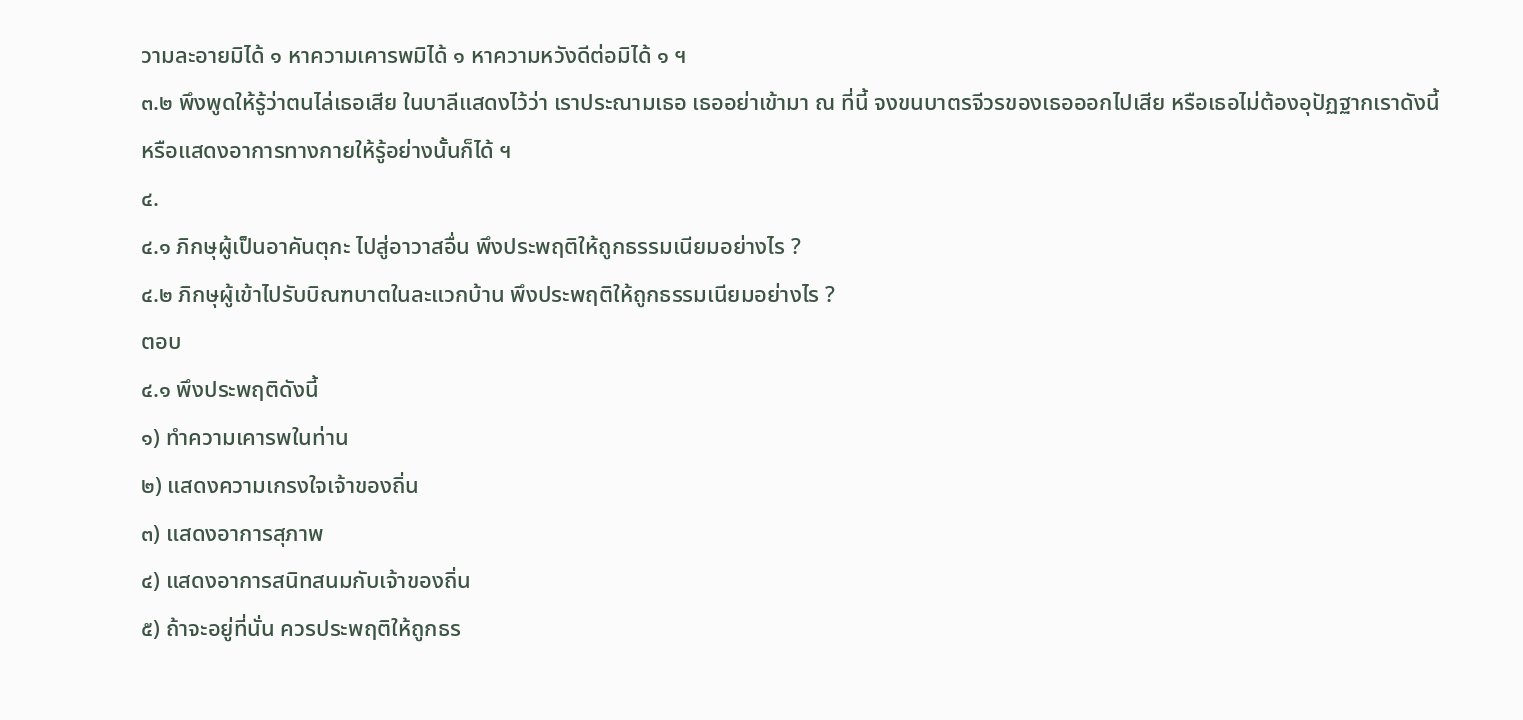วามละอายมิได้ ๑ หาความเคารพมิได้ ๑ หาความหวังดีต่อมิได้ ๑ ฯ
๓.๒ พึงพูดให้รู้ว่าตนไล่เธอเสีย ในบาลีแสดงไว้ว่า เราประณามเธอ เธออย่าเข้ามา ณ ที่นี้ จงขนบาตรจีวรของเธอออกไปเสีย หรือเธอไม่ต้องอุปัฏฐากเราดังนี้ หรือแสดงอาการทางกายให้รู้อย่างนั้นก็ได้ ฯ
๔.
๔.๑ ภิกษุผู้เป็นอาคันตุกะ ไปสู่อาวาสอื่น พึงประพฤติให้ถูกธรรมเนียมอย่างไร ?
๔.๒ ภิกษุผู้เข้าไปรับบิณฑบาตในละแวกบ้าน พึงประพฤติให้ถูกธรรมเนียมอย่างไร ?
ตอบ
๔.๑ พึงประพฤติดังนี้
๑) ทำความเคารพในท่าน
๒) แสดงความเกรงใจเจ้าของถิ่น
๓) แสดงอาการสุภาพ
๔) แสดงอาการสนิทสนมกับเจ้าของถิ่น
๕) ถ้าจะอยู่ที่นั่น ควรประพฤติให้ถูกธร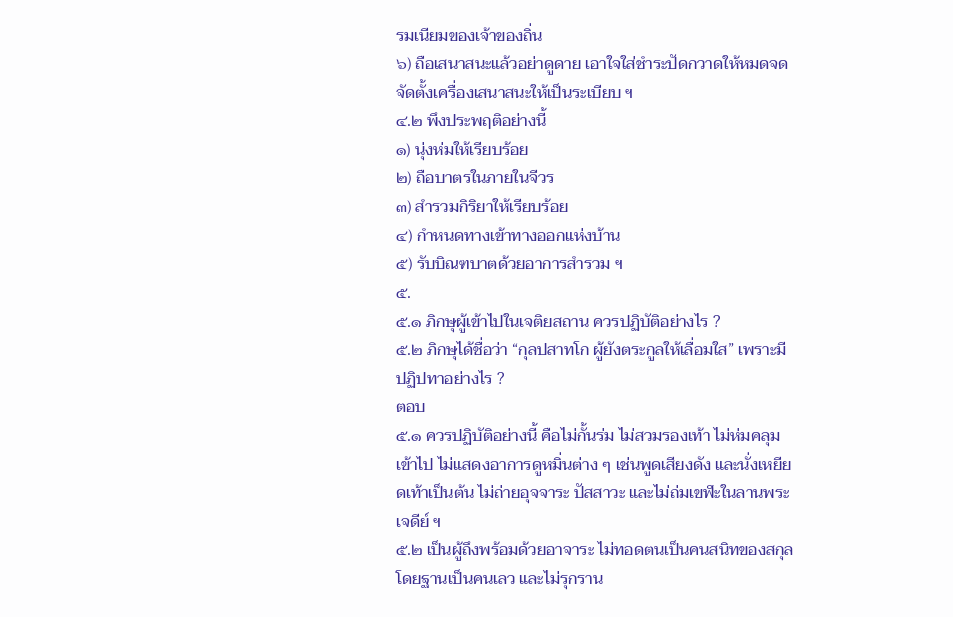รมเนียมของเจ้าของถิ่น
๖) ถือเสนาสนะแล้วอย่าดูดาย เอาใจใส่ชำระปัดกวาดให้หมดจด จัดตั้งเครื่องเสนาสนะให้เป็นระเบียบ ฯ
๔.๒ พึงประพฤติอย่างนี้
๑) นุ่งห่มให้เรียบร้อย
๒) ถือบาตรในภายในจีวร
๓) สำรวมกิริยาให้เรียบร้อย
๔) กำหนดทางเข้าทางออกแห่งบ้าน
๕) รับบิณฑบาตด้วยอาการสำรวม ฯ
๕.
๕.๑ ภิกษุผู้เข้าไปในเจติยสถาน ควรปฏิบัติอย่างไร ?
๕.๒ ภิกษุได้ชื่อว่า “กุลปสาทโก ผู้ยังตระกูลให้เลื่อมใส” เพราะมีปฏิปทาอย่างไร ?
ตอบ
๕.๑ ควรปฏิบัติอย่างนี้ คือไม่กั้นร่ม ไม่สวมรองเท้า ไม่ห่มคลุมเข้าไป ไม่แสดงอาการดูหมิ่นต่าง ๆ เช่นพูดเสียงดัง และนั่งเหยียดเท้าเป็นต้น ไม่ถ่ายอุจจาระ ปัสสาวะ และไม่ถ่มเขฬะในลานพระเจดีย์ ฯ
๕.๒ เป็นผู้ถึงพร้อมด้วยอาจาระ ไม่ทอดตนเป็นคนสนิทของสกุลโดยฐานเป็นคนเลว และไม่รุกราน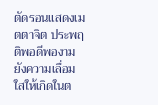ตัดรอนแสดงเมตตาจิต ประพฤติพอดีพองาม ยังความเลื่อมใสให้เกิดในต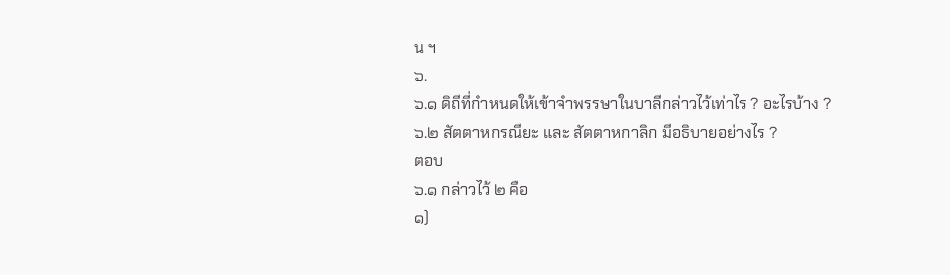น ฯ
๖.
๖.๑ ดิถีที่กำหนดให้เข้าจำพรรษาในบาลีกล่าวไว้เท่าไร ? อะไรบ้าง ?
๖.๒ สัตตาหกรณียะ และ สัตตาหกาลิก มีอธิบายอย่างไร ?
ตอบ
๖.๑ กล่าวไว้ ๒ คือ
๑)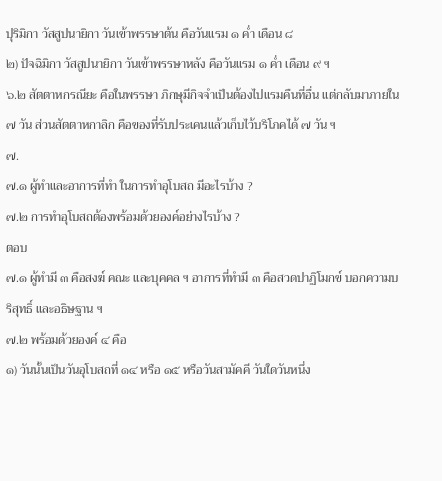ปุริมิกา วัสสูปนายิกา วันเข้าพรรษาต้น คือวันแรม ๑ ค่ำ เดือน ๘
๒) ปัจฉิมิกา วัสสูปนายิกา วันเข้าพรรษาหลัง คือวันแรม ๑ ค่ำ เดือน ๙ ฯ
๖.๒ สัตตาหกรณียะ คือในพรรษา ภิกษุมีกิจจำเป็นต้องไปแรมคืนที่อื่น แต่กลับมาภายใน ๗ วัน ส่วนสัตตาหกาลิก คือของที่รับประเคนแล้วเก็บไว้บริโภคได้ ๗ วัน ฯ
๗.
๗.๑ ผู้ทำและอาการที่ทำ ในการทำอุโบสถ มีอะไรบ้าง ?
๗.๒ การทำอุโบสถต้องพร้อมด้วยองค์อย่างไรบ้าง ?
ตอบ
๗.๑ ผู้ทำมี ๓ คือสงฆ์ คณะ และบุคคล ฯ อาการที่ทำมี ๓ คือสวดปาฏิโมกข์ บอกความบริสุทธิ์ และอธิษฐาน ฯ
๗.๒ พร้อมด้วยองค์ ๔ คือ
๑) วันนั้นเป็นวันอุโบสถที่ ๑๔ หรือ ๑๕ หรือวันสามัคคี วันใดวันหนึ่ง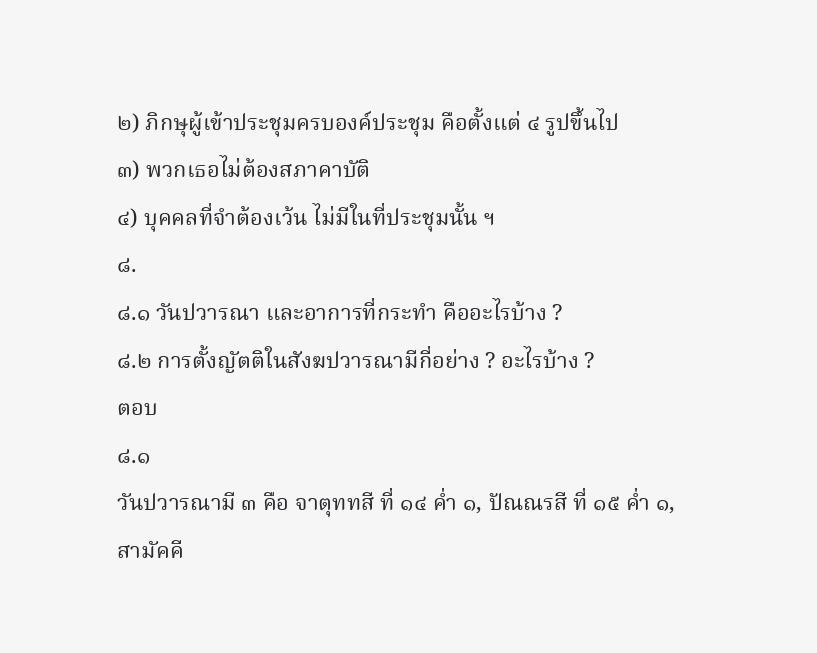๒) ภิกษุผู้เข้าประชุมครบองค์ประชุม คือตั้งแต่ ๔ รูปขึ้นไป
๓) พวกเธอไม่ต้องสภาคาบัติ
๔) บุคคลที่จำต้องเว้น ไม่มีในที่ประชุมนั้น ฯ
๘.
๘.๑ วันปวารณา และอาการที่กระทำ คืออะไรบ้าง ?
๘.๒ การตั้งญัตติในสังฆปวารณามีกี่อย่าง ? อะไรบ้าง ?
ตอบ
๘.๑
วันปวารณามี ๓ คือ จาตุททสี ที่ ๑๔ ค่ำ ๑, ปัณณรสี ที่ ๑๕ ค่ำ ๑, สามัคคี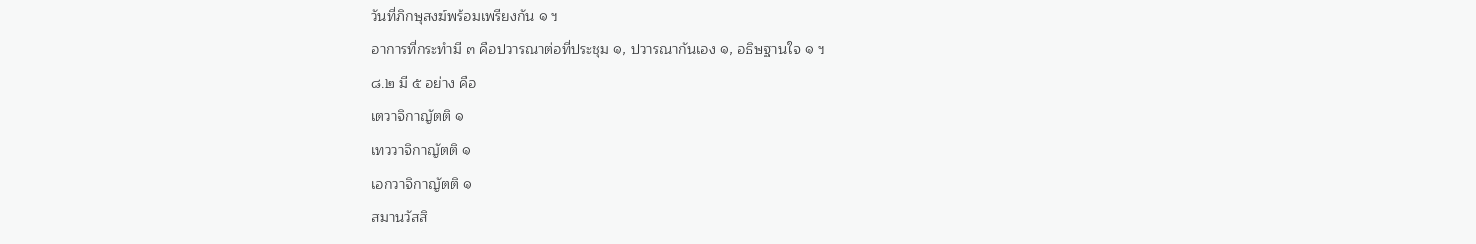วันที่ภิกษุสงฆ์พร้อมเพรียงกัน ๑ ฯ
อาการที่กระทำมี ๓ คือปวารณาต่อที่ประชุม ๑, ปวารณากันเอง ๑, อธิษฐานใจ ๑ ฯ
๘.๒ มี ๕ อย่าง คือ
เตวาจิกาญัตติ ๑
เทววาจิกาญัตติ ๑
เอกวาจิกาญัตติ ๑
สมานวัสสิ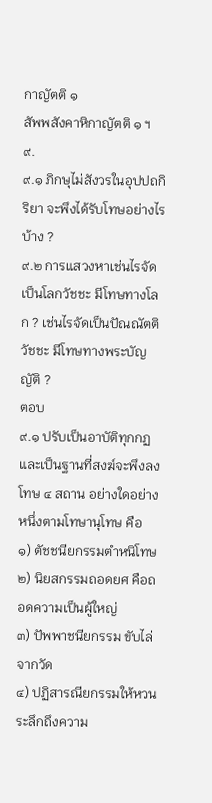กาญัตติ ๑
สัพพสังคาหิกาญัตติ ๑ ฯ
๙.
๙.๑ ภิกษุไม่สังวรในอุปปถกิริยา จะพึงได้รับโทษอย่างไรบ้าง ?
๙.๒ การแสวงหาเช่นไรจัดเป็นโลกวัชชะ มีโทษทางโลก ? เช่นไรจัดเป็นปัณณัตติวัชชะ มีโทษทางพระบัญญัติ ?
ตอบ
๙.๑ ปรับเป็นอาบัติทุกกฏ และเป็นฐานที่สงฆ์จะพึงลงโทษ ๔ สถาน อย่างใดอย่างหนึ่งตามโทษานุโทษ คือ
๑) ตัชชนียกรรมตำหนิโทษ
๒) นิยสกรรมถอดยศ คือถอดความเป็นผู้ใหญ่
๓) ปัพพาชนียกรรม ขับไล่จากวัด
๔) ปฏิสารณียกรรมให้หวนระลึกถึงความ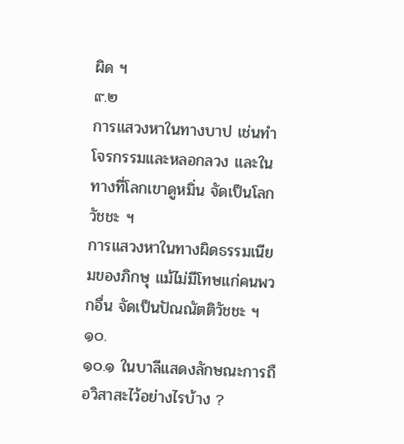ผิด ฯ
๙.๒
การแสวงหาในทางบาป เช่นทำโจรกรรมและหลอกลวง และในทางที่โลกเขาดูหมิ่น จัดเป็นโลกวัชชะ ฯ
การแสวงหาในทางผิดธรรมเนียมของภิกษุ แม้ไม่มีโทษแก่คนพวกอื่น จัดเป็นปัณณัตติวัชชะ ฯ
๑๐.
๑๐.๑ ในบาลีแสดงลักษณะการถือวิสาสะไว้อย่างไรบ้าง ?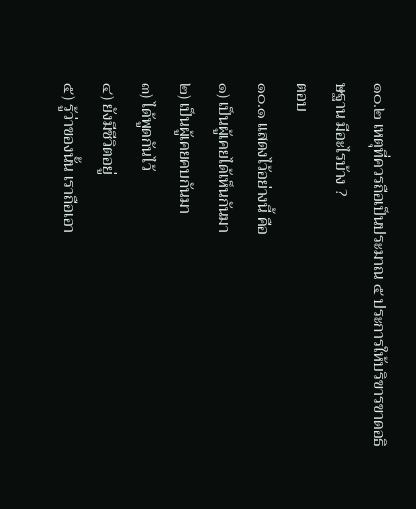๑๐.๒ เหตุที่ควรถือเป็นประมาณ ๕ ประการให้บริขารขาดอธิษฐาน มีอะไรบ้าง ?
ตอบ
๑๐.๑ แสดงไว้อย่างนี้ คือ
๑) เป็นผู้เคยได้เห็นกันมา
๒) เป็นผู้เคยคบกันมา
๓) ได้พูดกันไว้
๔) ยังมีชีวิตอยู่
๕) รู้ว่าของนั้น เราถือเอา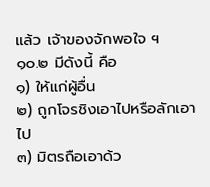แล้ว เจ้าของจักพอใจ ฯ
๑๐.๒ มีดังนี้ คือ
๑) ให้แก่ผู้อื่น
๒) ถูกโจรชิงเอาไปหรือลักเอาไป
๓) มิตรถือเอาด้ว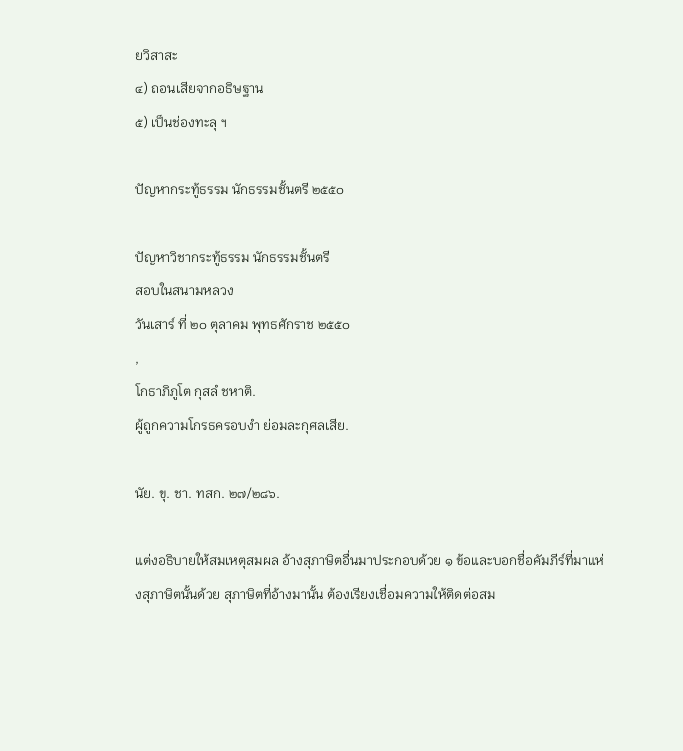ยวิสาสะ
๔) ถอนเสียจากอธิษฐาน
๕) เป็นช่องทะลุ ฯ

ปัญหากระทู้ธรรม นักธรรมชั้นตรี ๒๕๕๐

ปัญหาวิชากระทู้ธรรม นักธรรมชั้นตรี
สอบในสนามหลวง
วันเสาร์ ที่ ๒๐ ตุลาคม พุทธศักราช ๒๕๕๐
,
โกธาภิภูโต กุสลํ ชหาติ.
ผู้ถูกความโกรธครอบงำ ย่อมละกุศลเสีย.

นัย. ขุ. ชา. ทสก. ๒๗/๒๘๖.

แต่งอธิบายให้สมเหตุสมผล อ้างสุภาษิตอื่นมาประกอบด้วย ๑ ข้อและบอกชื่อคัมภีร์ที่มาแห่งสุภาษิตนั้นด้วย สุภาษิตที่อ้างมานั้น ต้องเรียงเชื่อมความให้ติดต่อสม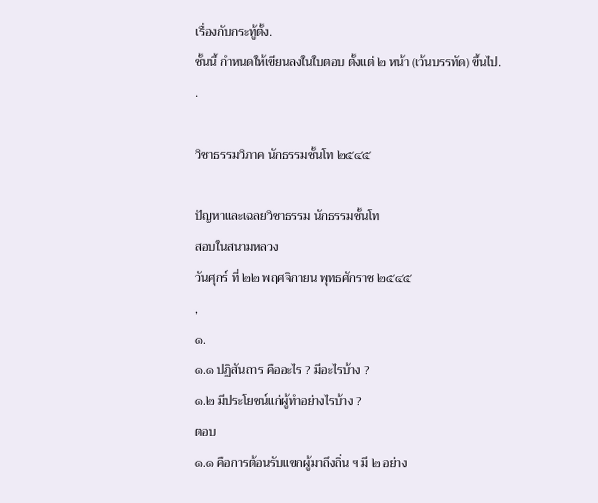เรื่องกับกระทู้ตั้ง.
ชั้นนี้ กำหนดให้เขียนลงในใบตอบ ตั้งแต่ ๒ หน้า (เว้นบรรทัด) ขึ้นไป.
.

วิชาธรรมวิภาค นักธรรมชั้นโท ๒๕๔๕

ปัญหาและเฉลยวิชาธรรม นักธรรมชั้นโท
สอบในสนามหลวง
วันศุกร์ ที่ ๒๒ พฤศจิกายน พุทธศักราช ๒๕๔๕
,
๑.
๑.๑ ปฏิสันถาร คืออะไร ? มีอะไรบ้าง ?
๑.๒ มีประโยชน์แก่ผู้ทำอย่างไรบ้าง ?
ตอบ
๑.๑ คือการต้อนรับแขกผู้มาถึงถิ่น ฯ มี ๒ อย่าง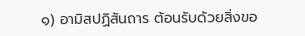๑) อามิสปฏิสันถาร ต้อนรับด้วยสิ่งขอ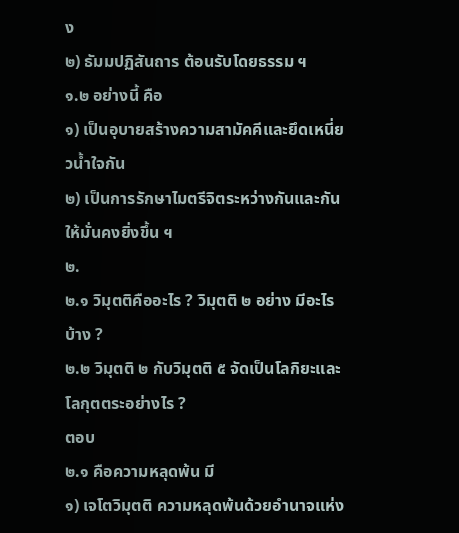ง
๒) ธัมมปฏิสันถาร ต้อนรับโดยธรรม ฯ
๑.๒ อย่างนี้ คือ
๑) เป็นอุบายสร้างความสามัคคีและยึดเหนี่ยวน้ำใจกัน
๒) เป็นการรักษาไมตรีจิตระหว่างกันและกันให้มั่นคงยิ่งขึ้น ฯ
๒.
๒.๑ วิมุตติคืออะไร ? วิมุตติ ๒ อย่าง มีอะไรบ้าง ?
๒.๒ วิมุตติ ๒ กับวิมุตติ ๕ จัดเป็นโลกิยะและโลกุตตระอย่างไร ?
ตอบ
๒.๑ คือความหลุดพ้น มี
๑) เจโตวิมุตติ ความหลุดพ้นด้วยอำนาจแห่ง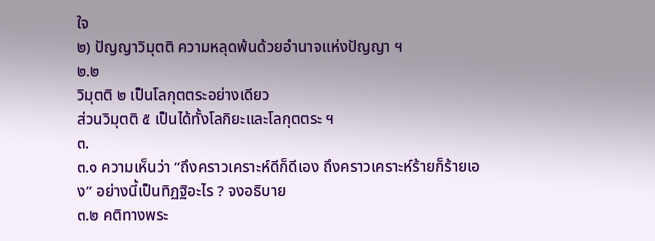ใจ
๒) ปัญญาวิมุตติ ความหลุดพ้นด้วยอำนาจแห่งปัญญา ฯ
๒.๒
วิมุตติ ๒ เป็นโลกุตตระอย่างเดียว
ส่วนวิมุตติ ๕ เป็นได้ทั้งโลกิยะและโลกุตตระ ฯ
๓.
๓.๑ ความเห็นว่า “ถึงคราวเคราะห์ดีก็ดีเอง ถึงคราวเคราะห์ร้ายก็ร้ายเอง” อย่างนี้เป็นทิฏฐิอะไร ? จงอธิบาย
๓.๒ คติทางพระ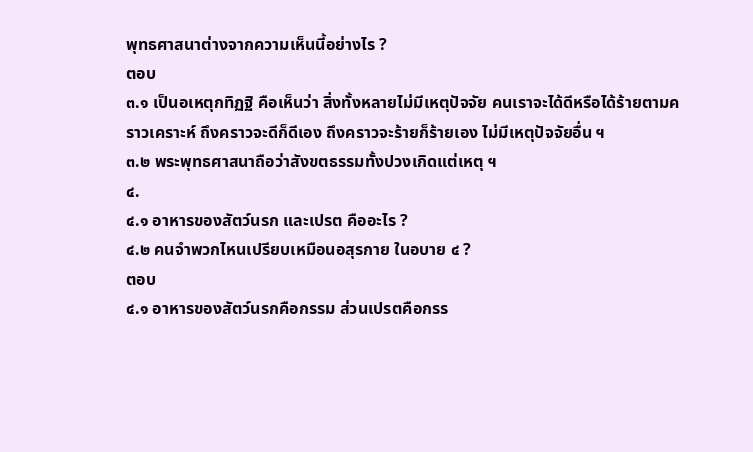พุทธศาสนาต่างจากความเห็นนี้อย่างไร ?
ตอบ
๓.๑ เป็นอเหตุกทิฏฐิ คือเห็นว่า สิ่งทั้งหลายไม่มีเหตุปัจจัย คนเราจะได้ดีหรือได้ร้ายตามคราวเคราะห์ ถึงคราวจะดีก็ดีเอง ถึงคราวจะร้ายก็ร้ายเอง ไม่มีเหตุปัจจัยอื่น ฯ
๓.๒ พระพุทธศาสนาถือว่าสังขตธรรมทั้งปวงเกิดแต่เหตุ ฯ
๔.
๔.๑ อาหารของสัตว์นรก และเปรต คืออะไร ?
๔.๒ คนจำพวกไหนเปรียบเหมือนอสุรกาย ในอบาย ๔ ?
ตอบ
๔.๑ อาหารของสัตว์นรกคือกรรม ส่วนเปรตคือกรร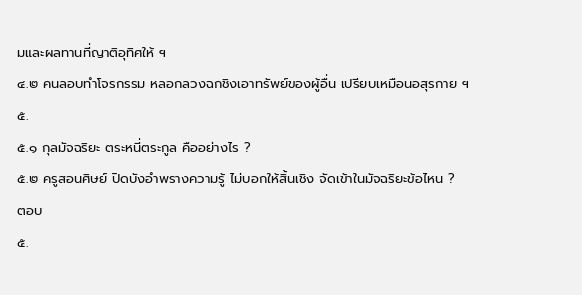มและผลทานที่ญาติอุทิศให้ ฯ
๔.๒ คนลอบทำโจรกรรม หลอกลวงฉกชิงเอาทรัพย์ของผู้อื่น เปรียบเหมือนอสุรกาย ฯ
๕.
๕.๑ กุลมัจฉริยะ ตระหนี่ตระกูล คืออย่างไร ?
๕.๒ ครูสอนศิษย์ ปิดบังอำพรางความรู้ ไม่บอกให้สิ้นเชิง จัดเข้าในมัจฉริยะข้อไหน ?
ตอบ
๕.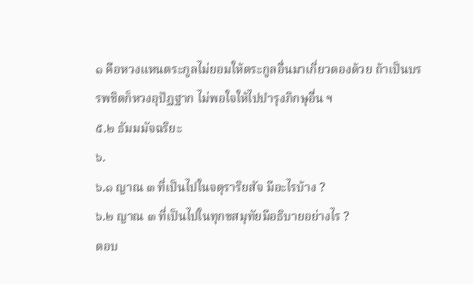๑ คือหวงแหนตระกูลไม่ยอมให้ตระกูลอื่นมาเกี่ยวดองด้วย ถ้าเป็นบรรพชิตก็หวงอุปัฏฐาก ไม่พอใจให้ไปบำรุงภิกษุอื่น ฯ
๕.๒ ธัมมมัจฉริยะ
๖.
๖.๑ ญาณ ๓ ที่เป็นไปในจตุราริยสัจ มีอะไรบ้าง ?
๖.๒ ญาณ ๓ ที่เป็นไปในทุกขสมุทัยมีอธิบายอย่างไร ?
ตอบ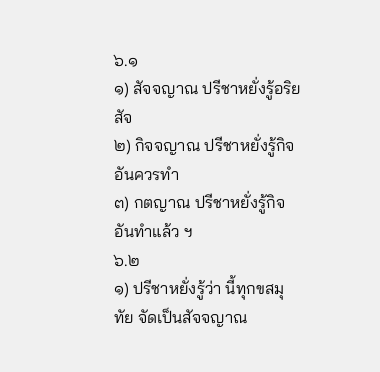๖.๑
๑) สัจจญาณ ปรีชาหยั่งรู้อริยสัจ
๒) กิจจญาณ ปรีชาหยั่งรู้กิจอันควรทำ
๓) กตญาณ ปรีชาหยั่งรู้กิจอันทำแล้ว ฯ
๖.๒
๑) ปรีชาหยั่งรู้ว่า นี้ทุกขสมุทัย จัดเป็นสัจจญาณ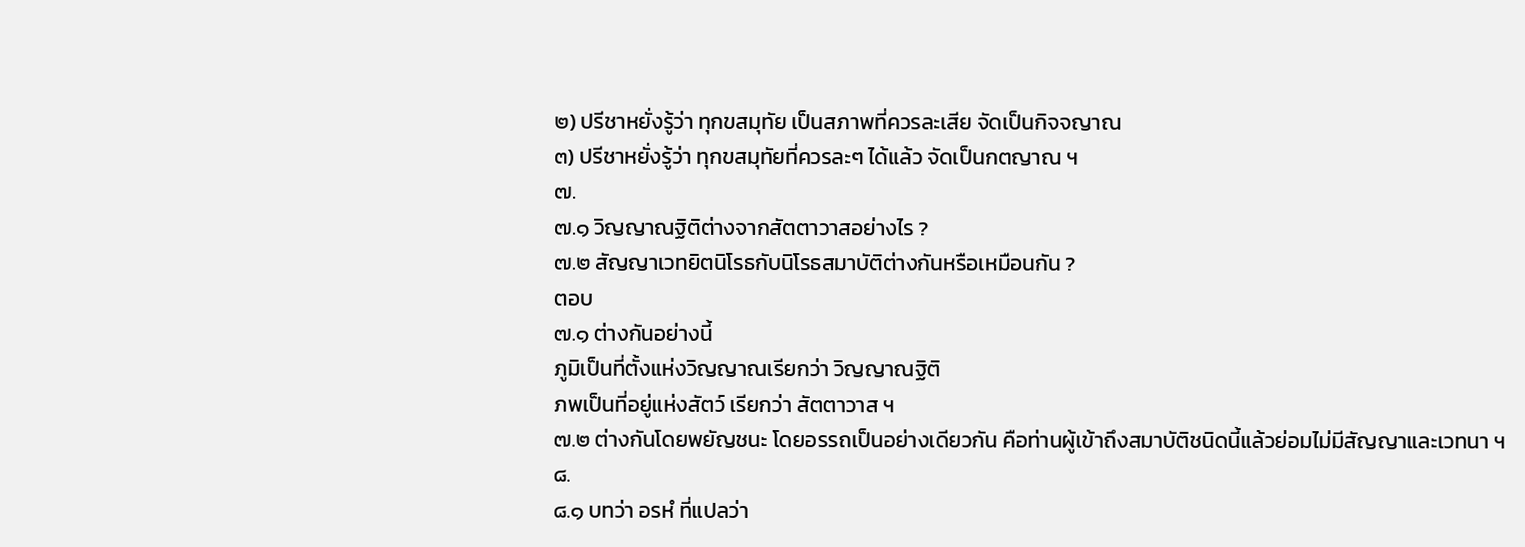๒) ปรีชาหยั่งรู้ว่า ทุกขสมุทัย เป็นสภาพที่ควรละเสีย จัดเป็นกิจจญาณ
๓) ปรีชาหยั่งรู้ว่า ทุกขสมุทัยที่ควรละๆ ได้แล้ว จัดเป็นกตญาณ ฯ
๗.
๗.๑ วิญญาณฐิติต่างจากสัตตาวาสอย่างไร ?
๗.๒ สัญญาเวทยิตนิโรธกับนิโรธสมาบัติต่างกันหรือเหมือนกัน ?
ตอบ
๗.๑ ต่างกันอย่างนี้
ภูมิเป็นที่ตั้งแห่งวิญญาณเรียกว่า วิญญาณฐิติ
ภพเป็นที่อยู่แห่งสัตว์ เรียกว่า สัตตาวาส ฯ
๗.๒ ต่างกันโดยพยัญชนะ โดยอรรถเป็นอย่างเดียวกัน คือท่านผู้เข้าถึงสมาบัติชนิดนี้แล้วย่อมไม่มีสัญญาและเวทนา ฯ
๘.
๘.๑ บทว่า อรหํ ที่แปลว่า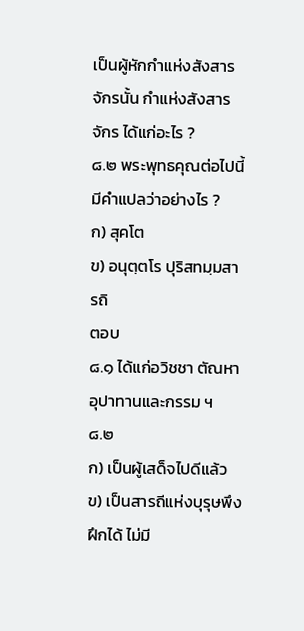เป็นผู้หักกำแห่งสังสารจักรนั้น กำแห่งสังสารจักร ได้แก่อะไร ?
๘.๒ พระพุทธคุณต่อไปนี้มีคำแปลว่าอย่างไร ?
ก) สุคโต
ข) อนุตฺตโร ปุริสทมฺมสารถิ
ตอบ
๘.๑ ได้แก่อวิชชา ตัณหา อุปาทานและกรรม ฯ
๘.๒
ก) เป็นผู้เสด็จไปดีแล้ว
ข) เป็นสารถีแห่งบุรุษพึงฝึกได้ ไม่มี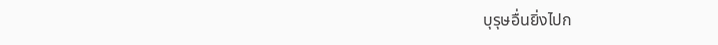บุรุษอื่นยิ่งไปก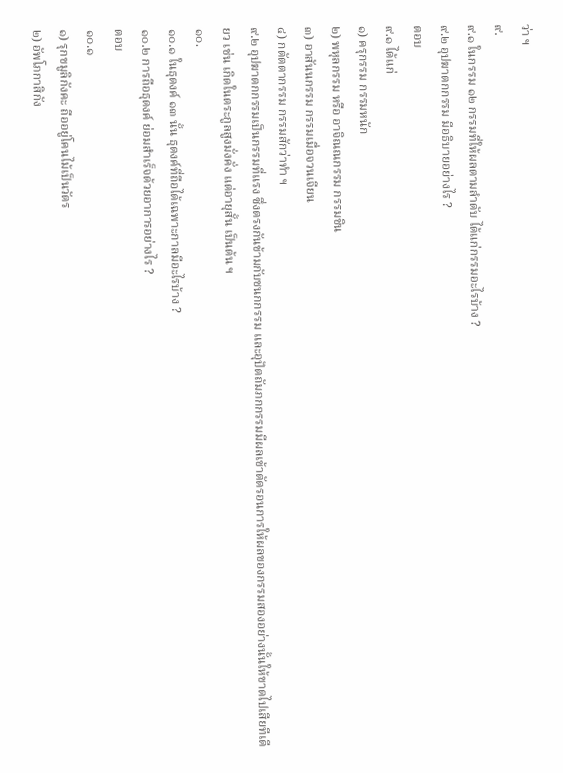ว่า ฯ
๙.
๙.๑ ในกรรม ๑๒ กรรมที่ให้ผลตามลำดับ ได้แก่กรรมอะไรบ้าง ?
๙.๒ อุปฆาตกกรรม มีอธิบายอย่างไร ?
ตอบ
๙.๑ ได้แก่
๑) ครุกรรม กรรมหนัก
๒) พหุลกรรม หรือ อาจิณณกรรม กรรมชิน
๓) อาสันนกรรม กรรมเมื่อจวนเจียน
๔) กตัตตากรรม กรรมสักว่าทำ ฯ
๙.๒ อุปฆาตกกรรมเป็นกรรมที่แรง ซึ่งตรงกันข้ามกับชนกกรรม และอุปัตถัมภกกรรมมีผลเข้าตัดรอนการให้ผลของกรรมสองอย่างนั้นให้ขาดไปเสียทีเดียว เช่น เกิดในตระกูลสูงมั่งคั่ง แต่อายุสั้น เป็นต้น ฯ
๑๐.
๑๐.๑ ในธุดงค์ ๑๓ นั้น ธุดงค์ที่ถือได้เฉพาะกาลมีอะไรบ้าง ?
๑๐.๒ การถือธุดงค์ ย่อมสำเร็จด้วยอาการอย่างไร ?
ตอบ
๑๐.๑
๑) รุกขมูลิกังคะ ถืออยู่โคนไม้เป็นวัตร
๒) อัพโภกาสิกัง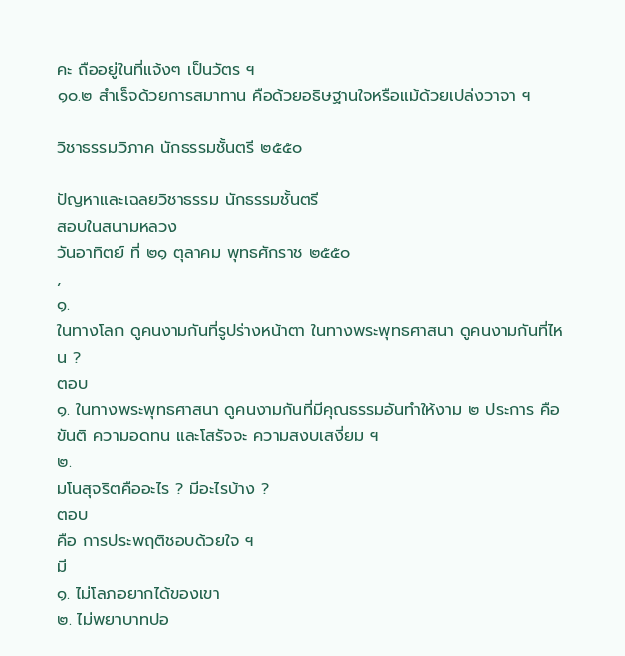คะ ถืออยู่ในที่แจ้งๆ เป็นวัตร ฯ
๑๐.๒ สำเร็จด้วยการสมาทาน คือด้วยอธิษฐานใจหรือแม้ด้วยเปล่งวาจา ฯ

วิชาธรรมวิภาค นักธรรมชั้นตรี ๒๕๕๐

ปัญหาและเฉลยวิชาธรรม นักธรรมชั้นตรี
สอบในสนามหลวง
วันอาทิตย์ ที่ ๒๑ ตุลาคม พุทธศักราช ๒๕๕๐
,
๑.
ในทางโลก ดูคนงามกันที่รูปร่างหน้าตา ในทางพระพุทธศาสนา ดูคนงามกันที่ไหน ?
ตอบ
๑. ในทางพระพุทธศาสนา ดูคนงามกันที่มีคุณธรรมอันทำให้งาม ๒ ประการ คือ ขันติ ความอดทน และโสรัจจะ ความสงบเสงี่ยม ฯ
๒.
มโนสุจริตคืออะไร ? มีอะไรบ้าง ?
ตอบ
คือ การประพฤติชอบด้วยใจ ฯ
มี
๑. ไม่โลภอยากได้ของเขา
๒. ไม่พยาบาทปอ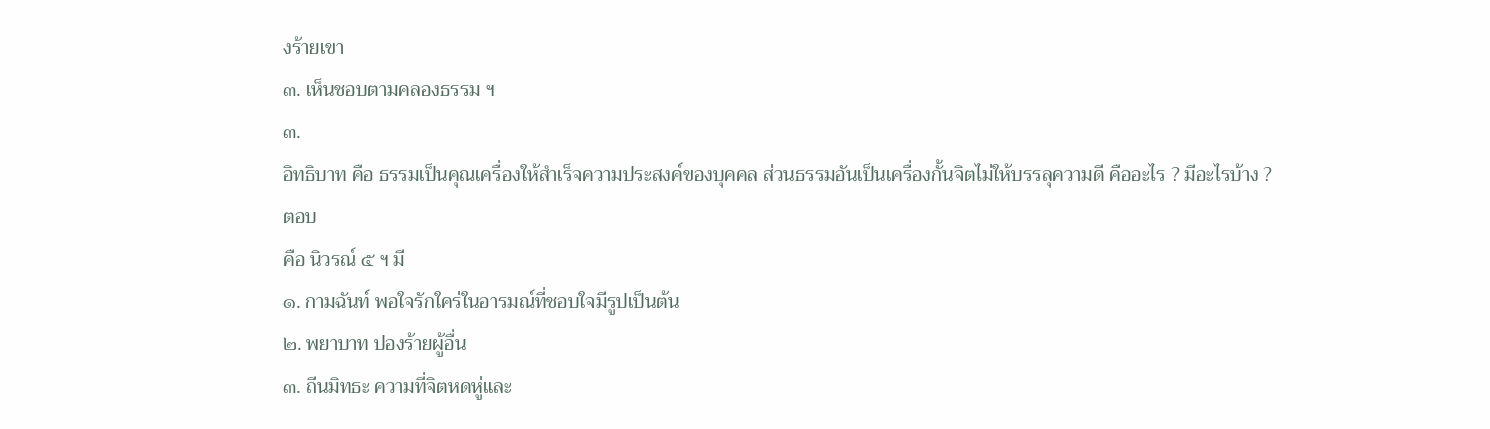งร้ายเขา
๓. เห็นชอบตามคลองธรรม ฯ
๓.
อิทธิบาท คือ ธรรมเป็นคุณเครื่องให้สำเร็จความประสงค์ของบุคคล ส่วนธรรมอันเป็นเครื่องกั้นจิตไม่ให้บรรลุความดี คืออะไร ? มีอะไรบ้าง ?
ตอบ
คือ นิวรณ์ ๕ ฯ มี
๑. กามฉันท์ พอใจรักใคร่ในอารมณ์ที่ชอบใจมีรูปเป็นต้น
๒. พยาบาท ปองร้ายผู้อื่น
๓. ถีนมิทธะ ความที่จิตหดหู่และ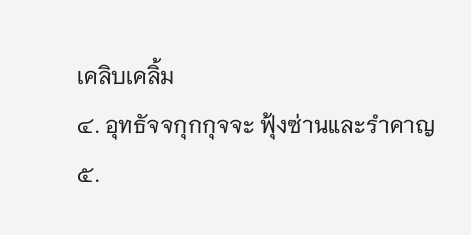เคลิบเคลิ้ม
๔. อุทธัจจกุกกุจจะ ฟุ้งซ่านและรำคาญ
๕.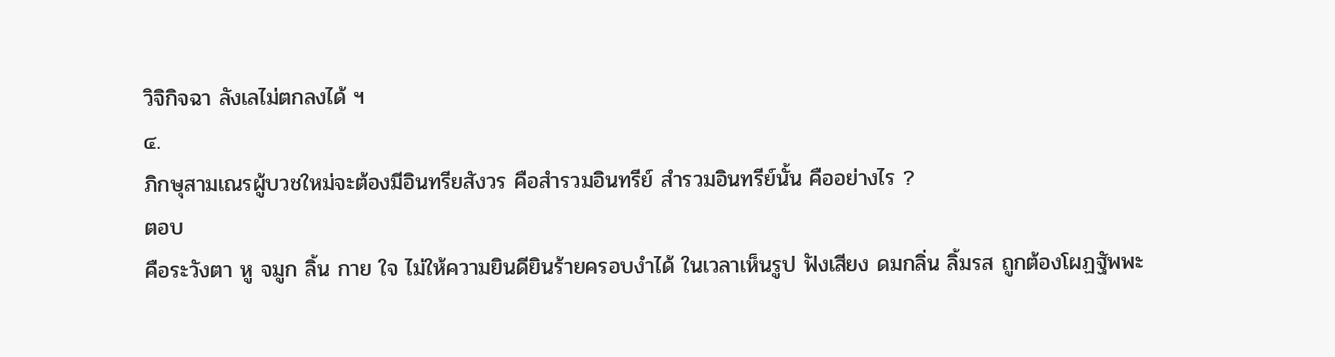วิจิกิจฉา ลังเลไม่ตกลงได้ ฯ
๔.
ภิกษุสามเณรผู้บวชใหม่จะต้องมีอินทรียสังวร คือสำรวมอินทรีย์ สำรวมอินทรีย์นั้น คืออย่างไร ?
ตอบ
คือระวังตา หู จมูก ลิ้น กาย ใจ ไม่ให้ความยินดียินร้ายครอบงำได้ ในเวลาเห็นรูป ฟังเสียง ดมกลิ่น ลิ้มรส ถูกต้องโผฏฐัพพะ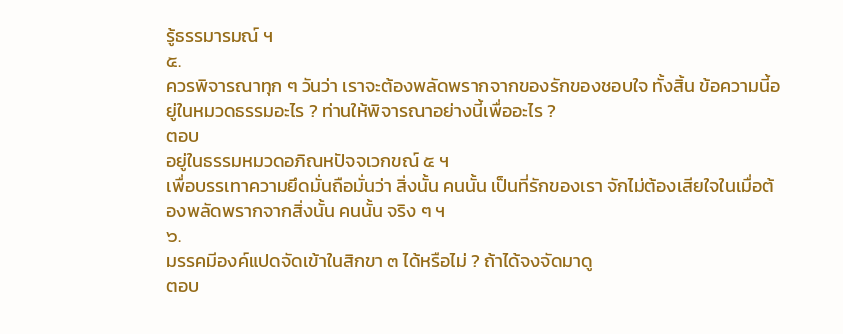รู้ธรรมารมณ์ ฯ
๕.
ควรพิจารณาทุก ๆ วันว่า เราจะต้องพลัดพรากจากของรักของชอบใจ ทั้งสิ้น ข้อความนี้อยู่ในหมวดธรรมอะไร ? ท่านให้พิจารณาอย่างนี้เพื่ออะไร ?
ตอบ
อยู่ในธรรมหมวดอภิณหปัจจเวกขณ์ ๕ ฯ
เพื่อบรรเทาความยึดมั่นถือมั่นว่า สิ่งนั้น คนนั้น เป็นที่รักของเรา จักไม่ต้องเสียใจในเมื่อต้องพลัดพรากจากสิ่งนั้น คนนั้น จริง ๆ ฯ
๖.
มรรคมีองค์แปดจัดเข้าในสิกขา ๓ ได้หรือไม่ ? ถ้าได้จงจัดมาดู
ตอบ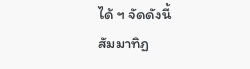ได้ ฯ จัดดังนี้
สัมมาทิฏ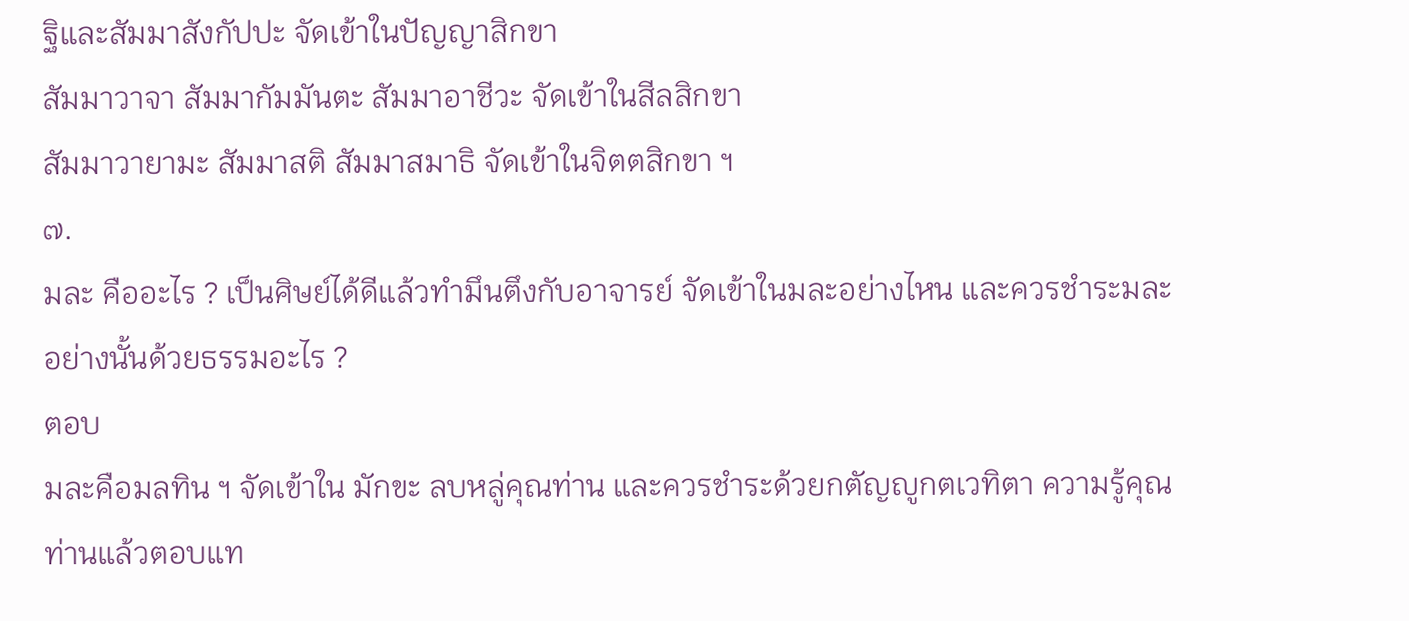ฐิและสัมมาสังกัปปะ จัดเข้าในปัญญาสิกขา
สัมมาวาจา สัมมากัมมันตะ สัมมาอาชีวะ จัดเข้าในสีลสิกขา
สัมมาวายามะ สัมมาสติ สัมมาสมาธิ จัดเข้าในจิตตสิกขา ฯ
๗.
มละ คืออะไร ? เป็นศิษย์ได้ดีแล้วทำมึนตึงกับอาจารย์ จัดเข้าในมละอย่างไหน และควรชำระมละอย่างนั้นด้วยธรรมอะไร ?
ตอบ
มละคือมลทิน ฯ จัดเข้าใน มักขะ ลบหลู่คุณท่าน และควรชำระด้วยกตัญญูกตเวทิตา ความรู้คุณท่านแล้วตอบแท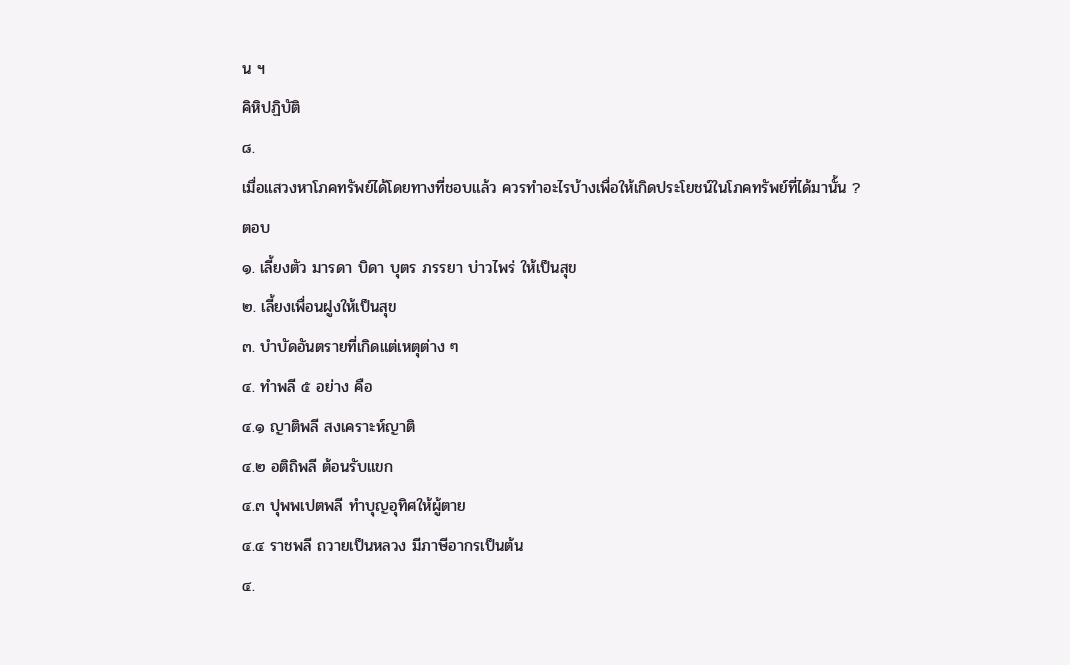น ฯ
คิหิปฏิบัติ
๘.
เมื่อแสวงหาโภคทรัพย์ได้โดยทางที่ชอบแล้ว ควรทำอะไรบ้างเพื่อให้เกิดประโยชน์ในโภคทรัพย์ที่ได้มานั้น ?
ตอบ
๑. เลี้ยงตัว มารดา บิดา บุตร ภรรยา บ่าวไพร่ ให้เป็นสุข
๒. เลี้ยงเพื่อนฝูงให้เป็นสุข
๓. บำบัดอันตรายที่เกิดแต่เหตุต่าง ๆ
๔. ทำพลี ๕ อย่าง คือ
๔.๑ ญาติพลี สงเคราะห์ญาติ
๔.๒ อติถิพลี ต้อนรับแขก
๔.๓ ปุพพเปตพลี ทำบุญอุทิศให้ผู้ตาย
๔.๔ ราชพลี ถวายเป็นหลวง มีภาษีอากรเป็นต้น
๔.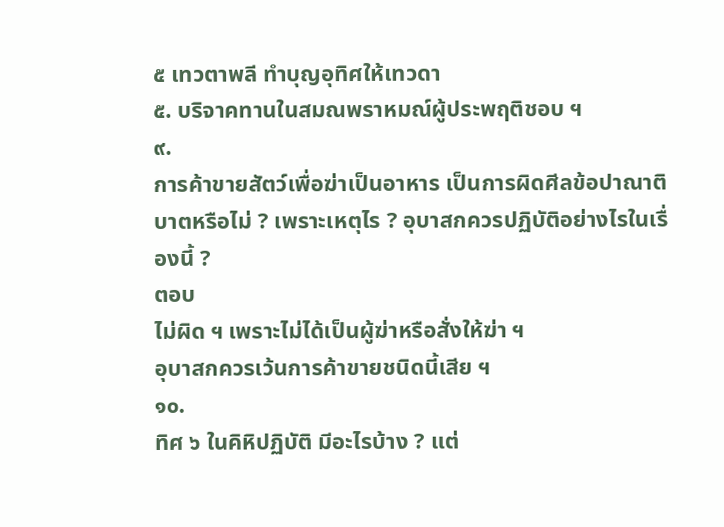๕ เทวตาพลี ทำบุญอุทิศให้เทวดา
๕. บริจาคทานในสมณพราหมณ์ผู้ประพฤติชอบ ฯ
๙.
การค้าขายสัตว์เพื่อฆ่าเป็นอาหาร เป็นการผิดศีลข้อปาณาติบาตหรือไม่ ? เพราะเหตุไร ? อุบาสกควรปฏิบัติอย่างไรในเรื่องนี้ ?
ตอบ
ไม่ผิด ฯ เพราะไม่ได้เป็นผู้ฆ่าหรือสั่งให้ฆ่า ฯ
อุบาสกควรเว้นการค้าขายชนิดนี้เสีย ฯ
๑๐.
ทิศ ๖ ในคิหิปฏิบัติ มีอะไรบ้าง ? แต่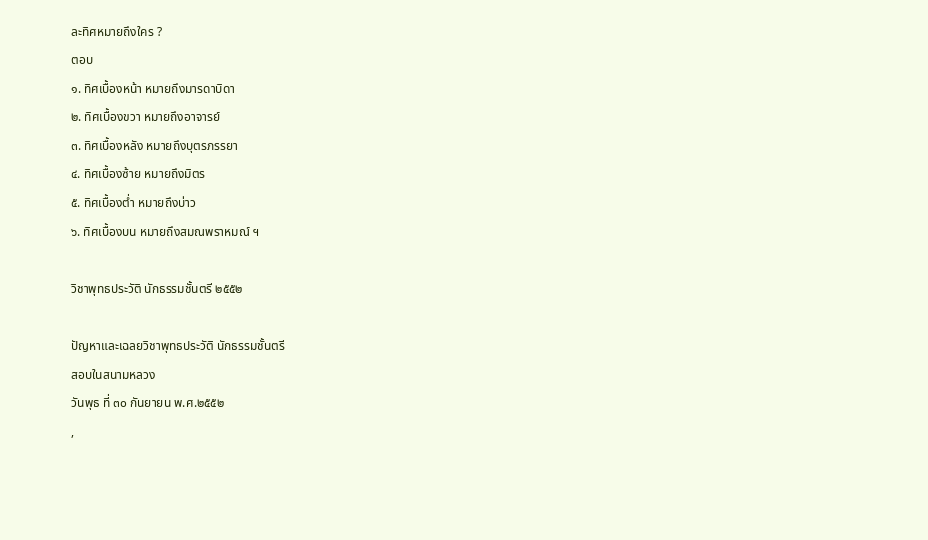ละทิศหมายถึงใคร ?
ตอบ
๑. ทิศเบื้องหน้า หมายถึงมารดาบิดา
๒. ทิศเบื้องขวา หมายถึงอาจารย์
๓. ทิศเบื้องหลัง หมายถึงบุตรภรรยา
๔. ทิศเบื้องซ้าย หมายถึงมิตร
๕. ทิศเบื้องต่ำ หมายถึงบ่าว
๖. ทิศเบื้องบน หมายถึงสมณพราหมณ์ ฯ

วิชาพุทธประวัติ นักธรรมชั้นตรี ๒๕๕๒

ปัญหาและเฉลยวิชาพุทธประวัติ นักธรรมชั้นตรี
สอบในสนามหลวง
วันพุธ ที่ ๓๐ กันยายน พ.ศ.๒๕๕๒
,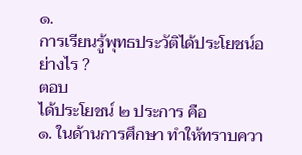๑.
การเรียนรู้พุทธประวัติได้ประโยชน์อย่างไร ?
ตอบ
ได้ประโยชน์ ๒ ประการ คือ
๑. ในด้านการศึกษา ทำให้ทราบควา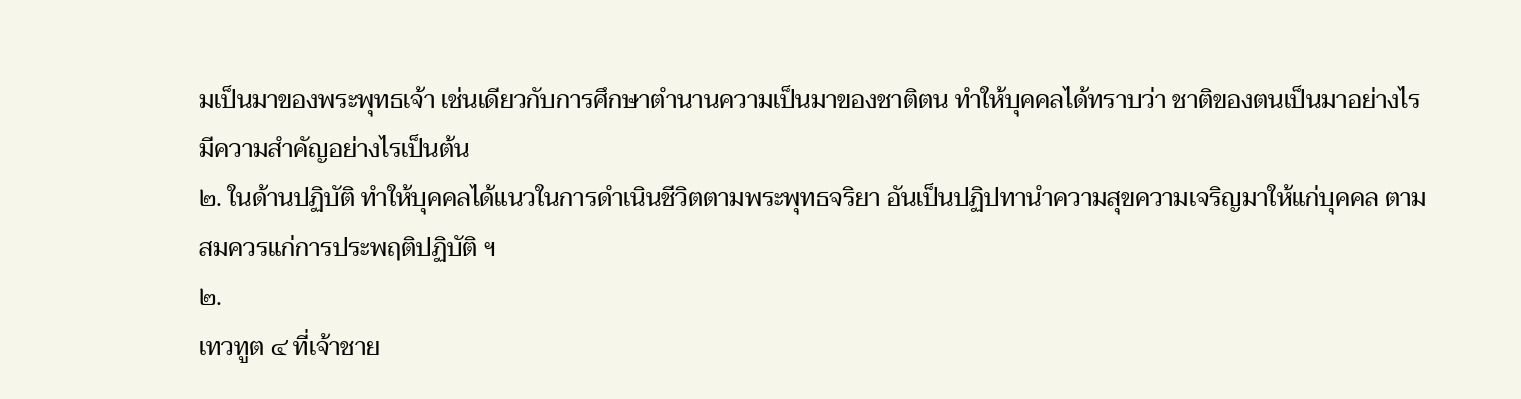มเป็นมาของพระพุทธเจ้า เช่นเดียวกับการศึกษาตำนานความเป็นมาของชาติตน ทำให้บุคคลได้ทราบว่า ชาติของตนเป็นมาอย่างไร มีความสำคัญอย่างไรเป็นต้น
๒. ในด้านปฏิบัติ ทำให้บุคคลได้แนวในการดำเนินชีวิตตามพระพุทธจริยา อันเป็นปฏิปทานำความสุขความเจริญมาให้แก่บุคคล ตามสมควรแก่การประพฤติปฏิบัติ ฯ
๒.
เทวทูต ๔ ที่เจ้าชาย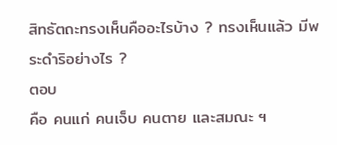สิทธัตถะทรงเห็นคืออะไรบ้าง ? ทรงเห็นแล้ว มีพระดำริอย่างไร ?
ตอบ
คือ คนแก่ คนเจ็บ คนตาย และสมณะ ฯ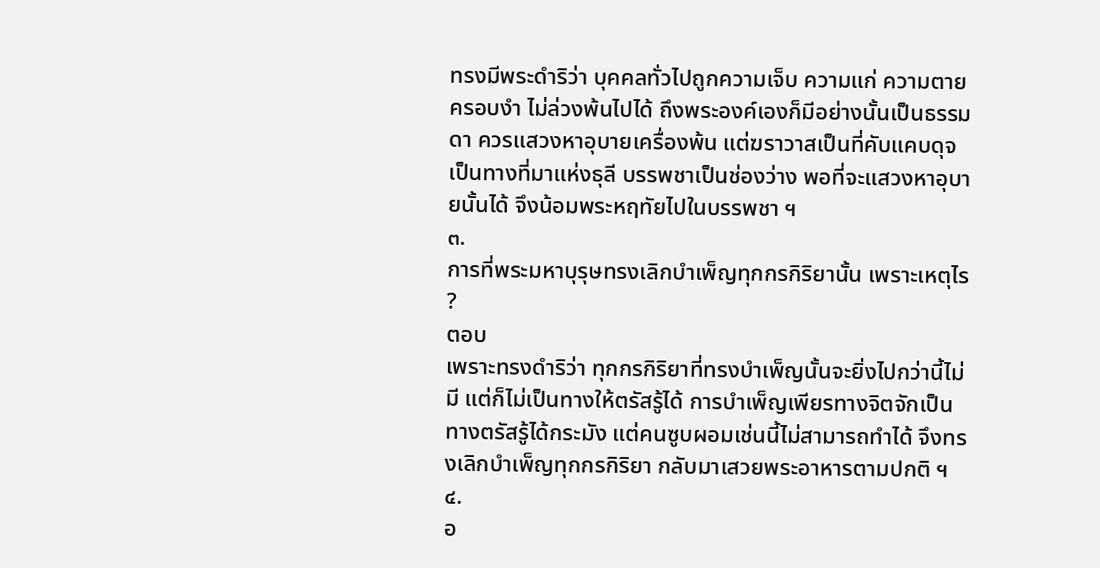ทรงมีพระดำริว่า บุคคลทั่วไปถูกความเจ็บ ความแก่ ความตายครอบงำ ไม่ล่วงพ้นไปได้ ถึงพระองค์เองก็มีอย่างนั้นเป็นธรรมดา ควรแสวงหาอุบายเครื่องพ้น แต่ฆราวาสเป็นที่คับแคบดุจเป็นทางที่มาแห่งธุลี บรรพชาเป็นช่องว่าง พอที่จะแสวงหาอุบายนั้นได้ จึงน้อมพระหฤทัยไปในบรรพชา ฯ
๓.
การที่พระมหาบุรุษทรงเลิกบำเพ็ญทุกกรกิริยานั้น เพราะเหตุไร ?
ตอบ
เพราะทรงดำริว่า ทุกกรกิริยาที่ทรงบำเพ็ญนั้นจะยิ่งไปกว่านี้ไม่มี แต่ก็ไม่เป็นทางให้ตรัสรู้ได้ การบำเพ็ญเพียรทางจิตจักเป็นทางตรัสรู้ได้กระมัง แต่คนซูบผอมเช่นนี้ไม่สามารถทำได้ จึงทรงเลิกบำเพ็ญทุกกรกิริยา กลับมาเสวยพระอาหารตามปกติ ฯ
๔.
อ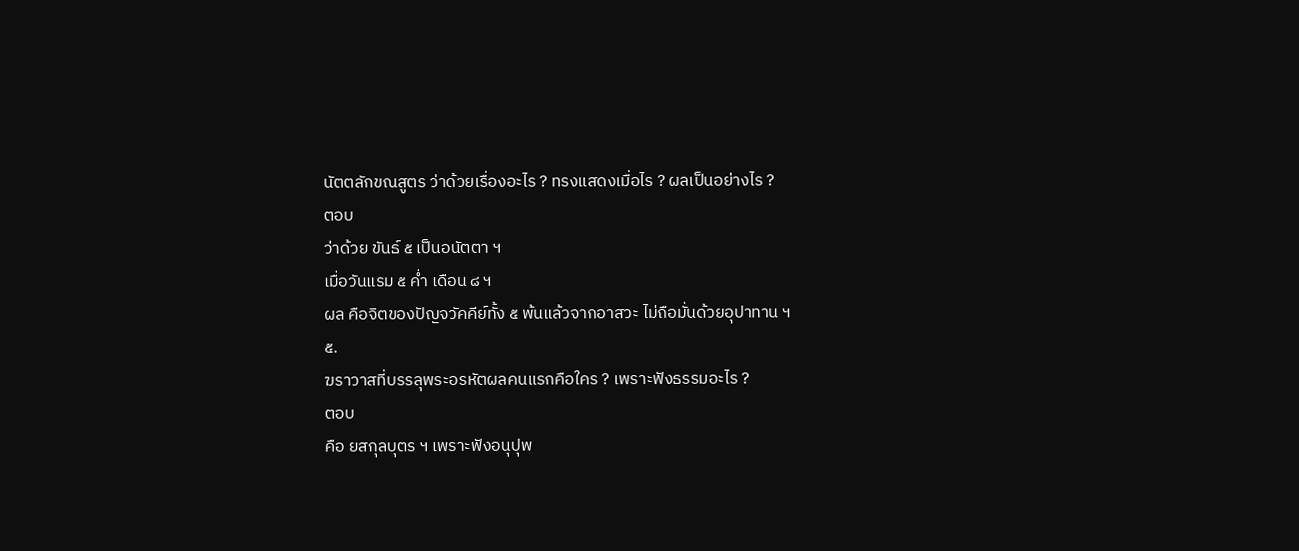นัตตลักขณสูตร ว่าด้วยเรื่องอะไร ? ทรงแสดงเมื่อไร ? ผลเป็นอย่างไร ?
ตอบ
ว่าด้วย ขันธ์ ๕ เป็นอนัตตา ฯ
เมื่อวันแรม ๕ ค่ำ เดือน ๘ ฯ
ผล คือจิตของปัญจวัคคีย์ทั้ง ๕ พ้นแล้วจากอาสวะ ไม่ถือมั่นด้วยอุปาทาน ฯ
๕.
ฆราวาสที่บรรลุพระอรหัตผลคนแรกคือใคร ? เพราะฟังธรรมอะไร ?
ตอบ
คือ ยสกุลบุตร ฯ เพราะฟังอนุปุพ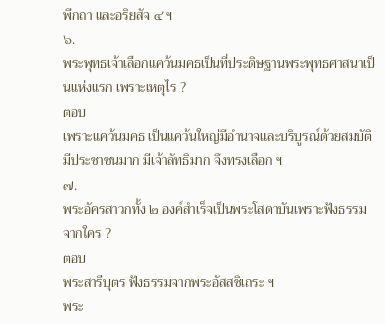พีกถา และอริยสัจ ๔ ฯ
๖.
พระพุทธเจ้าเลือกแคว้นมคธเป็นที่ประดิษฐานพระพุทธศาสนาเป็นแห่งแรก เพราะเหตุไร ?
ตอบ
เพราะแคว้นมคธ เป็นแคว้นใหญ่มีอำนาจและบริบูรณ์ด้วยสมบัติ มีประชาชนมาก มีเจ้าลัทธิมาก จึงทรงเลือก ฯ
๗.
พระอัครสาวกทั้ง ๒ องค์สำเร็จเป็นพระโสดาบันเพราะฟังธรรมจากใคร ?
ตอบ
พระสารีบุตร ฟังธรรมจากพระอัสสชิเถระ ฯ
พระ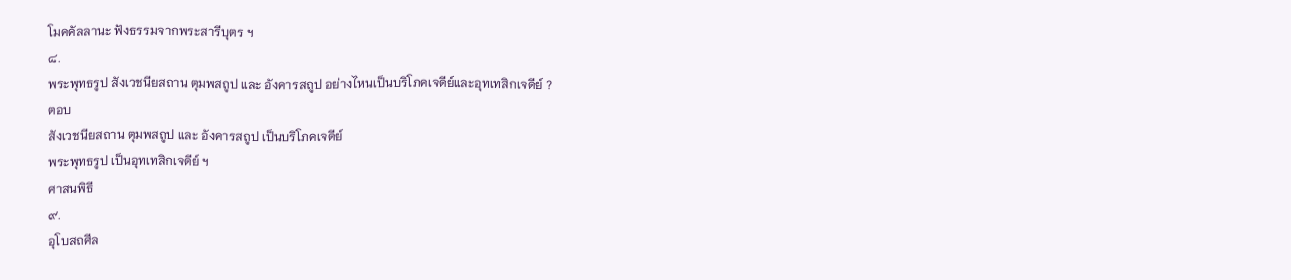โมคคัลลานะ ฟังธรรมจากพระสารีบุตร ฯ
๘.
พระพุทธรูป สังเวชนียสถาน ตุมพสถูป และ อังคารสถูป อย่างไหนเป็นบริโภคเจดีย์และอุทเทสิกเจดีย์ ?
ตอบ
สังเวชนียสถาน ตุมพสถูป และ อังคารสถูป เป็นบริโภคเจดีย์
พระพุทธรูป เป็นอุทเทสิกเจดีย์ ฯ
ศาสนพิธี
๙.
อุโบสถศีล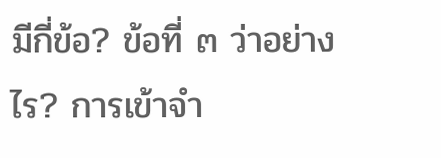มีกี่ข้อ? ข้อที่ ๓ ว่าอย่างไร? การเข้าจำ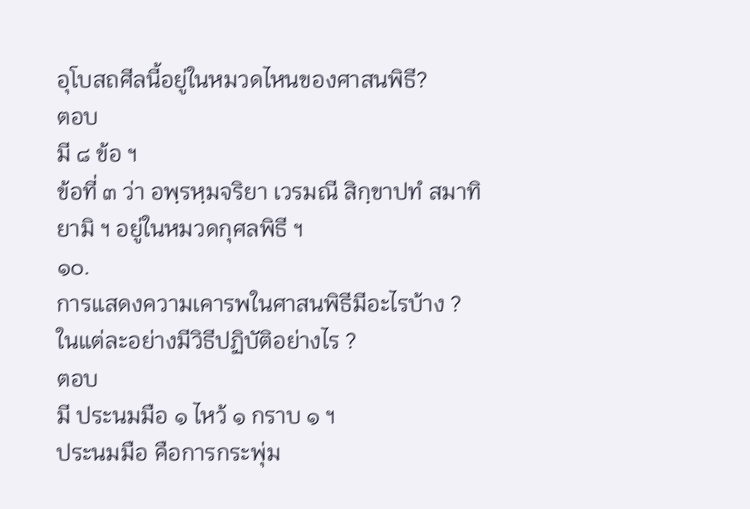อุโบสถศีลนี้อยู่ในหมวดไหนของศาสนพิธี?
ตอบ
มี ๘ ข้อ ฯ
ข้อที่ ๓ ว่า อพฺรหฺมจริยา เวรมณี สิกฺขาปทํ สมาทิยามิ ฯ อยู่ในหมวดกุศลพิธี ฯ
๑๐.
การแสดงความเคารพในศาสนพิธีมีอะไรบ้าง ? ในแต่ละอย่างมีวิธีปฏิบัติอย่างไร ?
ตอบ
มี ประนมมือ ๑ ไหว้ ๑ กราบ ๑ ฯ
ประนมมือ คือการกระพุ่ม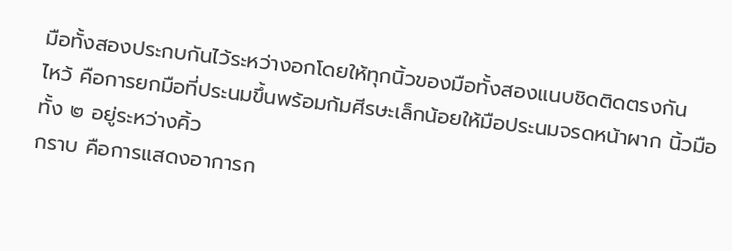มือทั้งสองประกบกันไว้ระหว่างอกโดยให้ทุกนิ้วของมือทั้งสองแนบชิดติดตรงกัน
ไหว้ คือการยกมือที่ประนมขึ้นพร้อมก้มศีรษะเล็กน้อยให้มือประนมจรดหน้าผาก นิ้วมือทั้ง ๒ อยู่ระหว่างคิ้ว
กราบ คือการแสดงอาการก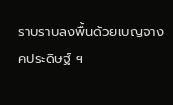ราบราบลงพื้นด้วยเบญจางคประดิษฐ์ ฯ